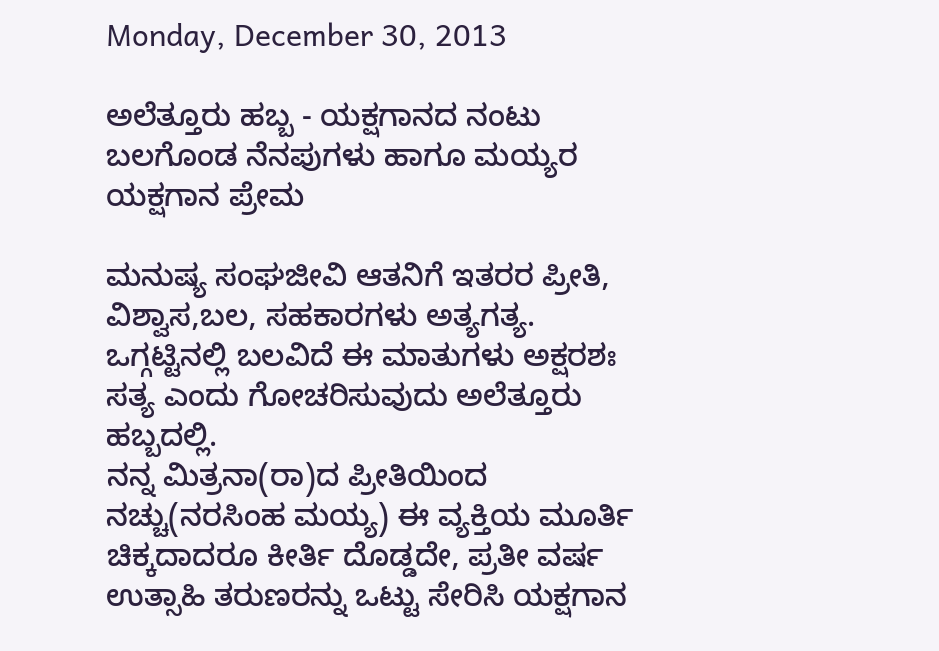Monday, December 30, 2013

ಅಲೆತ್ತೂರು ಹಬ್ಬ - ಯಕ್ಷಗಾನದ ನಂಟು ಬಲಗೊಂಡ ನೆನಪುಗಳು ಹಾಗೂ ಮಯ್ಯರ ಯಕ್ಷಗಾನ ಪ್ರೇಮ

ಮನುಷ್ಯ ಸಂಘಜೀವಿ ಆತನಿಗೆ ಇತರರ ಪ್ರೀತಿ, ವಿಶ್ವಾಸ,ಬಲ, ಸಹಕಾರಗಳು ಅತ್ಯಗತ್ಯ. ಒಗ್ಗಟ್ಟಿನಲ್ಲಿ ಬಲವಿದೆ ಈ ಮಾತುಗಳು ಅಕ್ಷರಶಃ ಸತ್ಯ ಎಂದು ಗೋಚರಿಸುವುದು ಅಲೆತ್ತೂರು ಹಬ್ಬದಲ್ಲಿ.
ನನ್ನ ಮಿತ್ರನಾ(ರಾ)ದ ಪ್ರೀತಿಯಿಂದ ನಚ್ಚು(ನರಸಿಂಹ ಮಯ್ಯ) ಈ ವ್ಯಕ್ತಿಯ ಮೂರ್ತಿ ಚಿಕ್ಕದಾದರೂ ಕೀರ್ತಿ ದೊಡ್ಡದೇ, ಪ್ರತೀ ವರ್ಷ ಉತ್ಸಾಹಿ ತರುಣರನ್ನು ಒಟ್ಟು ಸೇರಿಸಿ ಯಕ್ಷಗಾನ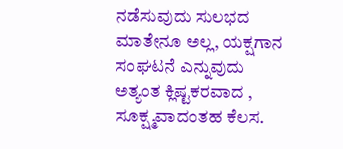ನಡೆಸುವುದು ಸುಲಭದ ಮಾತೇನೂ ಅಲ್ಲ, ಯಕ್ಷಗಾನ ಸಂಘಟನೆ ಎನ್ನುವುದು ಅತ್ಯಂತ ಕ್ಲಿಷ್ಟಕರವಾದ , ಸೂಕ್ಷ್ಮವಾದಂತಹ ಕೆಲಸ.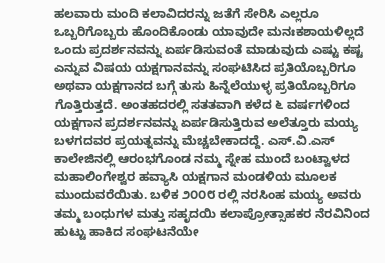ಹಲವಾರು ಮಂದಿ ಕಲಾವಿದರನ್ನು ಜತೆಗೆ ಸೇರಿಸಿ ಎಲ್ಲರೂ ಒಬ್ಬರಿಗೊಬ್ಬರು ಹೊಂದಿಕೊಂಡು ಯಾವುದೇ ಮನಃಕಶಾಯಳಿಲ್ಲದೆ ಒಂದು ಪ್ರದರ್ಶನವನ್ನು ಏರ್ಪಡಿಸುವಂತೆ ಮಾಡುವುದು ಎಷ್ಟು ಕಷ್ಟ ಎನ್ನುವ ವಿಷಯ ಯಕ್ಷಗಾನವನ್ನು ಸಂಘಟಿಸಿದ ಪ್ರತಿಯೊಬ್ಬರಿಗೂ ಅಥವಾ ಯಕ್ಷಗಾನದ ಬಗ್ಗೆ ತುಸು ಹಿನ್ನೆಲೆಯುಳ್ಳ ಪ್ರತಿಯೊಬ್ಬರಿಗೂ ಗೊತ್ತಿರುತ್ತದೆ. ಅಂತಹದರಲ್ಲಿ ಸತತವಾಗಿ ಕಳೆದ ೬ ವರ್ಷಗಳಿಂದ ಯಕ್ಷಗಾನ ಪ್ರದರ್ಶನವನ್ನು ಏರ್ಪಡಿಸುತ್ತಿರುವ ಅಲೆತ್ತೂರು ಮಯ್ಯ ಬಳಗದವರ ಪ್ರಯತ್ನವನ್ನು ಮೆಚ್ಚಬೇಕಾದದ್ದೆ. ಎಸ್.ವಿ.ಎಸ್ ಕಾಲೇಜಿನಲ್ಲಿ ಆರಂಭಗೊಂಡ ನಮ್ಮ ಸ್ನೇಹ ಮುಂದೆ ಬಂಟ್ವಾಳದ ಮಹಾಲಿಂಗೇಶ್ವರ ಹವ್ಯಾಸಿ ಯಕ್ಷಗಾನ ಮಂಡಳಿಯ ಮೂಲಕ ಮುಂದುವರೆಯಿತು. ಬಳಿಕ ೨೦೦೮ ರಲ್ಲಿ ನರಸಿಂಹ ಮಯ್ಯ ಅವರು ತಮ್ಮ ಬಂಧುಗಳ ಮತ್ತು ಸಹೃದಯಿ ಕಲಾಪ್ರೋತ್ಸಾಹಕರ ನೆರವಿನಿಂದ ಹುಟ್ಟು ಹಾಕಿದ ಸಂಘಟನೆಯೇ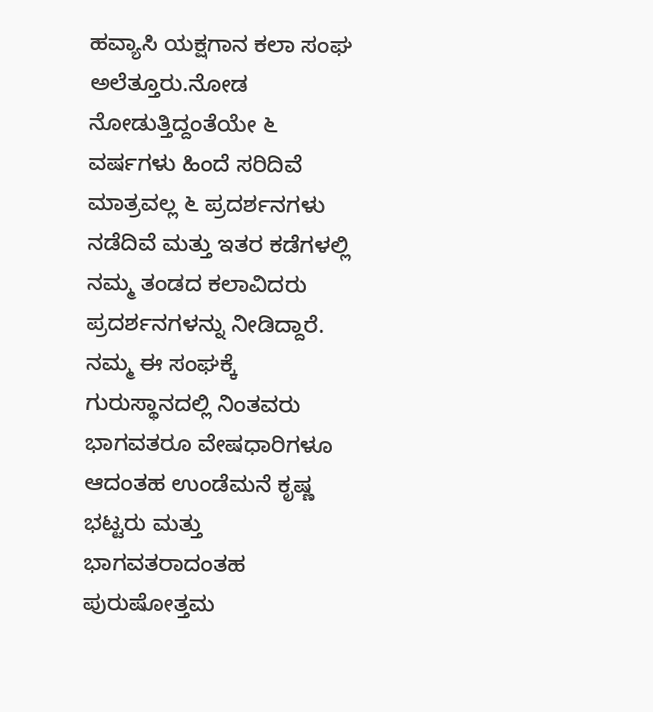ಹವ್ಯಾಸಿ ಯಕ್ಷಗಾನ ಕಲಾ ಸಂಘ ಅಲೆತ್ತೂರು.ನೋಡ ನೋಡುತ್ತಿದ್ದಂತೆಯೇ ೬ ವರ್ಷಗಳು ಹಿಂದೆ ಸರಿದಿವೆ ಮಾತ್ರವಲ್ಲ ೬ ಪ್ರದರ್ಶನಗಳು ನಡೆದಿವೆ ಮತ್ತು ಇತರ ಕಡೆಗಳಲ್ಲಿ ನಮ್ಮ ತಂಡದ ಕಲಾವಿದರು ಪ್ರದರ್ಶನಗಳನ್ನು ನೀಡಿದ್ದಾರೆ.  ನಮ್ಮ ಈ ಸಂಘಕ್ಕೆ ಗುರುಸ್ಥಾನದಲ್ಲಿ ನಿಂತವರು ಭಾಗವತರೂ ವೇಷಧಾರಿಗಳೂ ಆದಂತಹ ಉಂಡೆಮನೆ ಕೃಷ್ಣ ಭಟ್ಟರು ಮತ್ತು ಭಾಗವತರಾದಂತಹ ಪುರುಷೋತ್ತಮ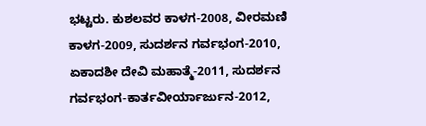ಭಟ್ಟರು. ಕುಶಲವರ ಕಾಳಗ-2008, ವೀರಮಣಿ ಕಾಳಗ-2009, ಸುದರ್ಶನ ಗರ್ವಭಂಗ-2010, ಏಕಾದಶೀ ದೇವಿ ಮಹಾತ್ಮೆ-2011, ಸುದರ್ಶನ ಗರ್ವಭಂಗ-ಕಾರ್ತವೀರ್ಯಾರ್ಜುನ-2012,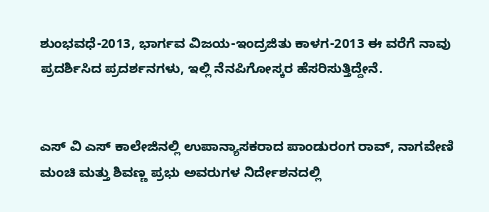ಶುಂಭವಧೆ-2013, ಭಾರ್ಗವ ವಿಜಯ-ಇಂದ್ರಜಿತು ಕಾಳಗ-2013 ಈ ವರೆಗೆ ನಾವು ಪ್ರದರ್ಶಿಸಿದ ಪ್ರದರ್ಶನಗಳು, ಇಲ್ಲಿ ನೆನಪಿಗೋಸ್ಕರ ಹೆಸರಿಸುತ್ತಿದ್ದೇನೆ.


ಎಸ್ ವಿ ಎಸ್ ಕಾಲೇಜಿನಲ್ಲಿ ಉಪಾನ್ಯಾಸಕರಾದ ಪಾಂಡುರಂಗ ರಾವ್, ನಾಗವೇಣಿ ಮಂಚಿ ಮತ್ತು ಶಿವಣ್ಣ ಪ್ರಭು ಅವರುಗಳ ನಿರ್ದೇಶನದಲ್ಲಿ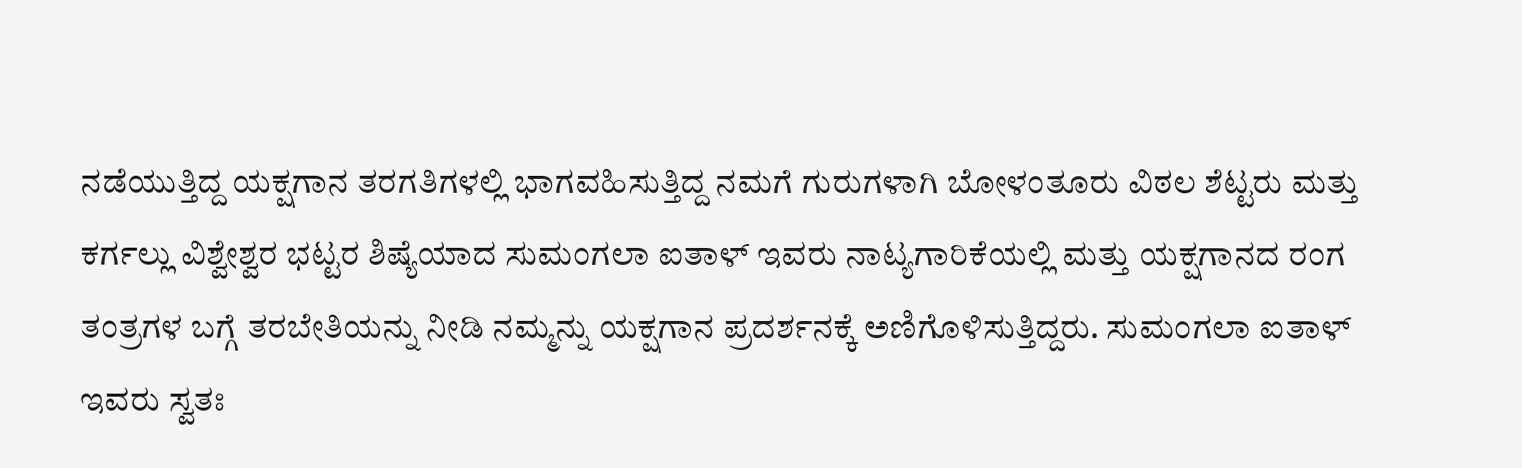ನಡೆಯುತ್ತಿದ್ದ ಯಕ್ಷಗಾನ ತರಗತಿಗಳಲ್ಲಿ ಭಾಗವಹಿಸುತ್ತಿದ್ದ ನಮಗೆ ಗುರುಗಳಾಗಿ ಬೋಳಂತೂರು ವಿಠಲ ಶೆಟ್ಟರು ಮತ್ತು ಕರ್ಗಲ್ಲು ವಿಶ್ವೇಶ್ವರ ಭಟ್ಟರ ಶಿಷ್ಯೆಯಾದ ಸುಮಂಗಲಾ ಐತಾಳ್ ಇವರು ನಾಟ್ಯಗಾರಿಕೆಯಲ್ಲಿ ಮತ್ತು ಯಕ್ಷಗಾನದ ರಂಗ ತಂತ್ರಗಳ ಬಗ್ಗೆ ತರಬೇತಿಯನ್ನು ನೀಡಿ ನಮ್ಮನ್ನು ಯಕ್ಷಗಾನ ಪ್ರದರ್ಶನಕ್ಕೆ ಅಣಿಗೊಳಿಸುತ್ತಿದ್ದರು. ಸುಮಂಗಲಾ ಐತಾಳ್ ಇವರು ಸ್ವತಃ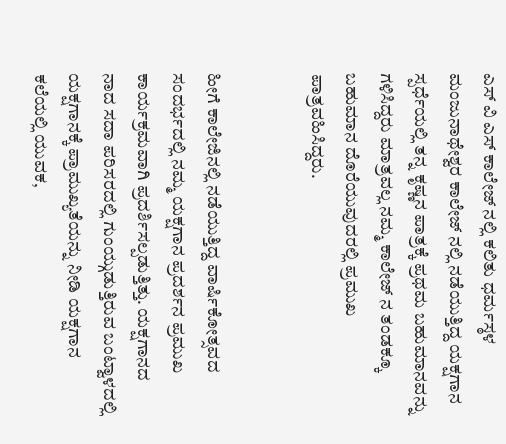ಎಸ್ ವಿ ಎಸ್ ಕಾಲೇಜ್ ನಲ್ಲಿ ಕಲಿತು ಧರ್ಮಸ್ಠಳ ಮಂಜುನಾಥೇಶ್ವರ ಕಾಲೇಜ್ ನಲ್ಲಿ ನಡೆಯುತ್ತಿದ್ದ ಯಕ್ಷಗಾನ ಸ್ಪರ್ಧೆಯಲ್ಲಿ ತನ್ನ ಕೃಷ್ಣನ ಪಾತ್ರಕ್ಕೆ ಪ್ರಥಮ ಬಹುಮಾನವನ್ನು ಗಳಿಸಿದ್ದರು ಮಾತ್ರವಲ್ಲ ನಮ್ಮ ಕಾಲೇಜ್ ನ ತಂಡಕ್ಕೂ ಬಹುಮಾನ ದೊರೆಯುವುದರಲ್ಲಿ ಪ್ರಮುಖ ಪಾತ್ರವಹಿಸಿದ್ದರು.


ಹೀಗೆ ಕಾಲೇಜಿನಲ್ಲಿ ನಡೆಯುತ್ತಿದ್ದ ವಾರ್ಷಿಕೋತ್ಸವದ ಸಂದರ್ಭದಲ್ಲಿ ನಮ್ಮ ಯಕ್ಷಗಾನ ಪ್ರದರ್ಶನ ಪ್ರಮುಖ ಕಾರ್ಯಕ್ರಮವಾಗಿ ಪ್ರದರ್ಶಿಸಲ್ಪಡುತ್ತಿತ್ತು. ಯಕ್ಷಗಾನದ ನಾದ ಸದಾ ಪರಿಸರದಲ್ಲಿ ಗುಂಯ್ಗುಡುತ್ತಿರುವ ಬಂಟ್ವಾಳದಲ್ಲಿ ಯಕ್ಷಗಾನಕ್ಕೆ ಪ್ರಾಮುಖ್ಯತೆಯನ್ನು ನೀಡಿ ಯಕ್ಷಗಾನ ಕಲೆಯಲ್ಲಿ ಯುವಕ,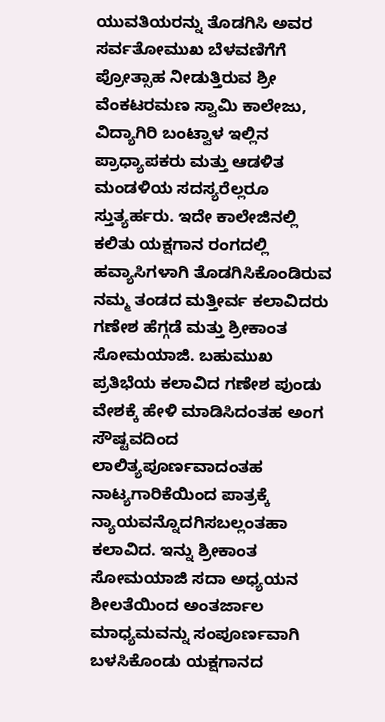ಯುವತಿಯರನ್ನು ತೊಡಗಿಸಿ ಅವರ ಸರ್ವತೋಮುಖ ಬೆಳವಣಿಗೆಗೆ ಪ್ರೋತ್ಸಾಹ ನೀಡುತ್ತಿರುವ ಶ್ರೀ ವೆಂಕಟರಮಣ ಸ್ವಾಮಿ ಕಾಲೇಜು, ವಿದ್ಯಾಗಿರಿ ಬಂಟ್ವಾಳ ಇಲ್ಲಿನ ಪ್ರಾಧ್ಯಾಪಕರು ಮತ್ತು ಆಡಳಿತ ಮಂಡಳಿಯ ಸದಸ್ಯರೆಲ್ಲರೂ ಸ್ತುತ್ಯರ್ಹರು. ಇದೇ ಕಾಲೇಜಿನಲ್ಲಿ ಕಲಿತು ಯಕ್ಷಗಾನ ರಂಗದಲ್ಲಿ ಹವ್ಯಾಸಿಗಳಾಗಿ ತೊಡಗಿಸಿಕೊಂಡಿರುವ ನಮ್ಮ ತಂಡದ ಮತ್ತೀರ್ವ ಕಲಾವಿದರು ಗಣೇಶ ಹೆಗ್ಗಡೆ ಮತ್ತು ಶ್ರೀಕಾಂತ ಸೋಮಯಾಜಿ. ಬಹುಮುಖ ಪ್ರತಿಭೆಯ ಕಲಾವಿದ ಗಣೇಶ ಪುಂಡು ವೇಶಕ್ಕೆ ಹೇಳಿ ಮಾಡಿಸಿದಂತಹ ಅಂಗ ಸೌಷ್ಟವದಿಂದ ಲಾಲಿತ್ಯಪೂರ್ಣವಾದಂತಹ ನಾಟ್ಯಗಾರಿಕೆಯಿಂದ ಪಾತ್ರಕ್ಕೆ ನ್ಯಾಯವನ್ನೊದಗಿಸಬಲ್ಲಂತಹಾ ಕಲಾವಿದ. ಇನ್ನು ಶ್ರೀಕಾಂತ ಸೋಮಯಾಜಿ ಸದಾ ಅಧ್ಯಯನ ಶೀಲತೆಯಿಂದ ಅಂತರ್ಜಾಲ ಮಾಧ್ಯಮವನ್ನು ಸಂಪೂರ್ಣವಾಗಿ ಬಳಸಿಕೊಂಡು ಯಕ್ಷಗಾನದ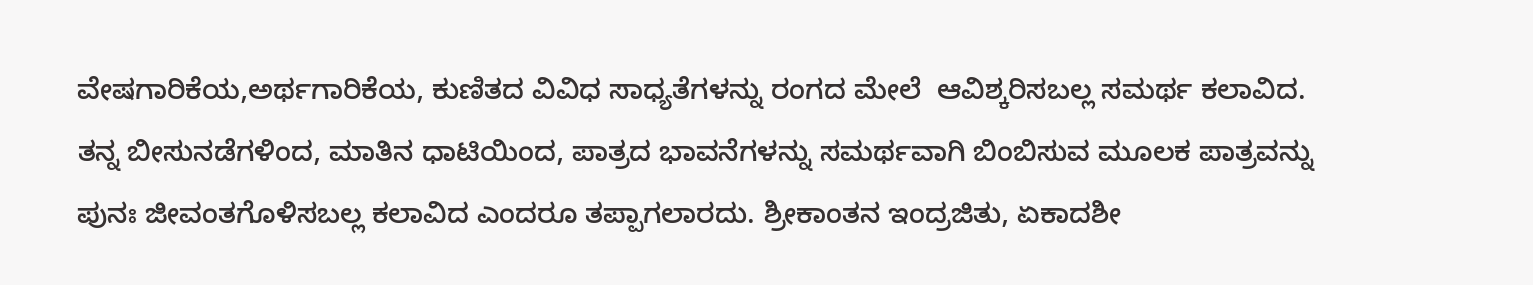ವೇಷಗಾರಿಕೆಯ,ಅರ್ಥಗಾರಿಕೆಯ, ಕುಣಿತದ ವಿವಿಧ ಸಾಧ್ಯತೆಗಳನ್ನು ರಂಗದ ಮೇಲೆ  ಆವಿಶ್ಕರಿಸಬಲ್ಲ ಸಮರ್ಥ ಕಲಾವಿದ. ತನ್ನ ಬೀಸುನಡೆಗಳಿಂದ, ಮಾತಿನ ಧಾಟಿಯಿಂದ, ಪಾತ್ರದ ಭಾವನೆಗಳನ್ನು ಸಮರ್ಥವಾಗಿ ಬಿಂಬಿಸುವ ಮೂಲಕ ಪಾತ್ರವನ್ನು ಪುನಃ ಜೀವಂತಗೊಳಿಸಬಲ್ಲ ಕಲಾವಿದ ಎಂದರೂ ತಪ್ಪಾಗಲಾರದು. ಶ್ರೀಕಾಂತನ ಇಂದ್ರಜಿತು, ಏಕಾದಶೀ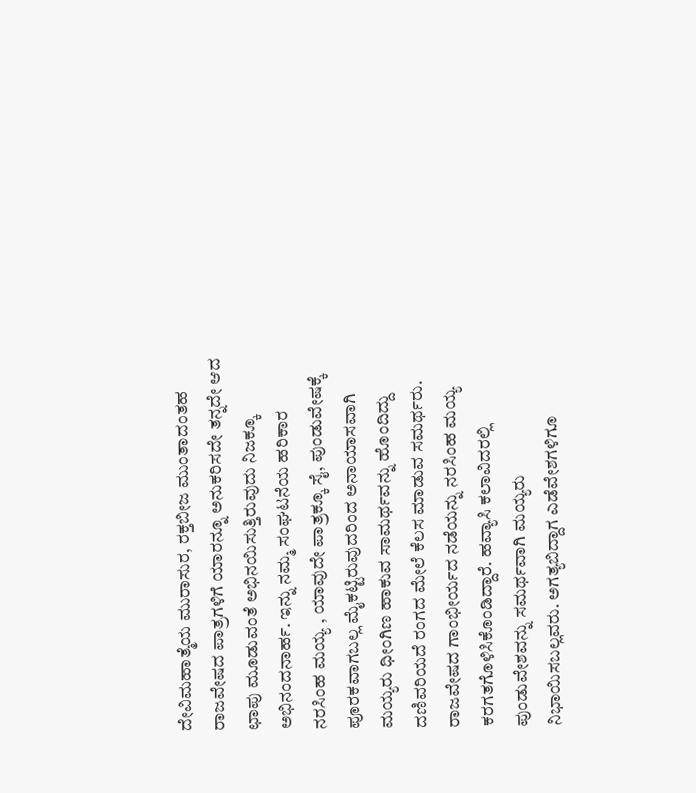ದೇವಿಮಹಾತ್ಮೆಯ ಮುರಾಸುರ, ರಕ್ತಬೀಜ ಮುಂತಾದಂತಹ ರಾಜವೇಷದ ಪಾತ್ರಗಳಿಗೆ ಯಾರನ್ನೂ ಅನುಕರಿಸದೇ ತನ್ನದೇ ಆದ ಛಾಪು ಮೂಡುವಂತೆ ಅಭಿನಯಿಸುತ್ತಿರುವುದು ನಿಜಕ್ಕೂ ಅಭಿನಂದನಾರ್ಹ. ಇನ್ನು ನಮ್ಮ ಸಂಘಟನೆಯ ಹರಿಕಾರ ನರಸಿಂಹ ಮಯ್ಯ , ಯಾವುದೇ ಪಾತ್ರಕ್ಕೂ ಸೈ, ಪುಂಡುವೇಷಕ್ಕೆ ಪೂರಕವಾಗಬಲ್ಲ ಮೈಕಟ್ಟಿರುವುದರಿಂದ ಅನಾಯಾಸವಾಗಿ ಮಯ್ಯರು ಧೀಂಗಿಣ ಹಾಕುವ ಸಾಮರ್ಥವನ್ನು ಹೊಂದಿದ್ದು ದಣಿವರಿಯದೆ ರಂಗದ ಮೇಲೆ ಕೆಲಸ ಮಾಡುವ ಸಮರ್ಥರು. ರಾಜವೇಷದ ಗಾಂಭೀರ್ಯದ ನಡೆಯನ್ನು ನರಸಿಂಹ ಮಯ್ಯ ಕರಗತಗೊಳಿಸಿಕೊಂಡಿದ್ದಾರೆ. ಹವ್ಯಾಸಿ ಕಲಾವಿದರಲ್ಲಿ ಪುಂಡುವೇಶವನ್ನು ಸಮರ್ಥವಾಗಿ ಮಯ್ಯರು ನಿಭಾಯಿಸಬಲ್ಲವರು. ಅಗತ್ಯಬಿದ್ದಾಗ ಎಡೆವೇಶಗಳಿಗೂ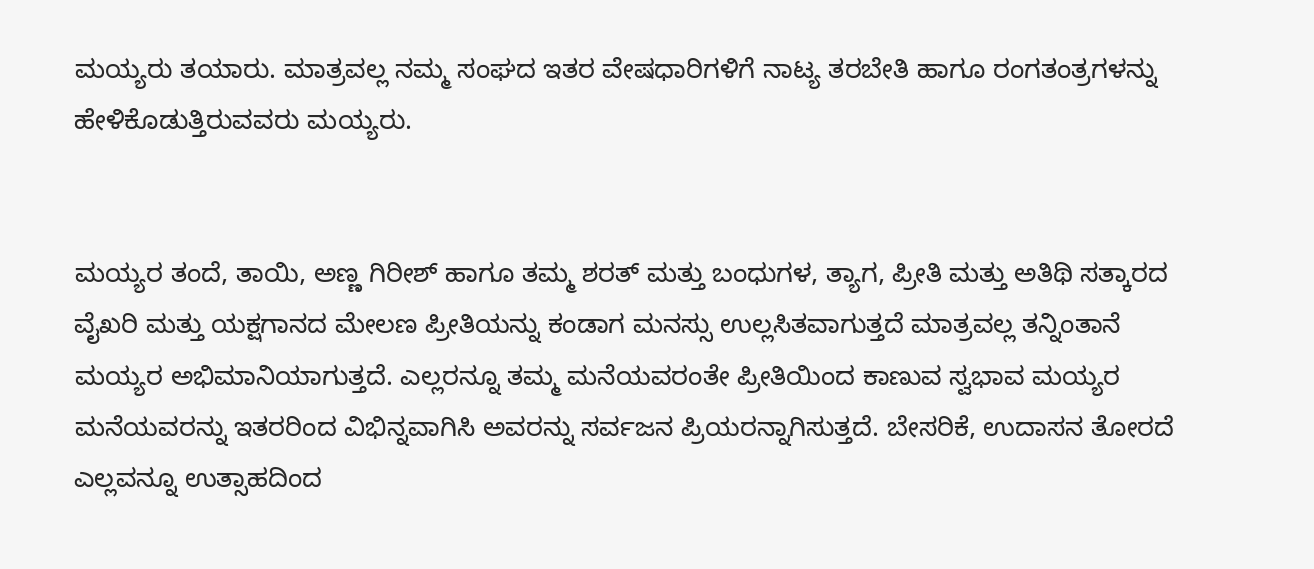ಮಯ್ಯರು ತಯಾರು. ಮಾತ್ರವಲ್ಲ ನಮ್ಮ ಸಂಘದ ಇತರ ವೇಷಧಾರಿಗಳಿಗೆ ನಾಟ್ಯ ತರಬೇತಿ ಹಾಗೂ ರಂಗತಂತ್ರಗಳನ್ನು ಹೇಳಿಕೊಡುತ್ತಿರುವವರು ಮಯ್ಯರು.


ಮಯ್ಯರ ತಂದೆ, ತಾಯಿ, ಅಣ್ಣ ಗಿರೀಶ್ ಹಾಗೂ ತಮ್ಮ ಶರತ್ ಮತ್ತು ಬಂಧುಗಳ, ತ್ಯಾಗ, ಪ್ರೀತಿ ಮತ್ತು ಅತಿಥಿ ಸತ್ಕಾರದ ವೈಖರಿ ಮತ್ತು ಯಕ್ಷಗಾನದ ಮೇಲಣ ಪ್ರೀತಿಯನ್ನು ಕಂಡಾಗ ಮನಸ್ಸು ಉಲ್ಲಸಿತವಾಗುತ್ತದೆ ಮಾತ್ರವಲ್ಲ ತನ್ನಿಂತಾನೆ ಮಯ್ಯರ ಅಭಿಮಾನಿಯಾಗುತ್ತದೆ. ಎಲ್ಲರನ್ನೂ ತಮ್ಮ ಮನೆಯವರಂತೇ ಪ್ರೀತಿಯಿಂದ ಕಾಣುವ ಸ್ವಭಾವ ಮಯ್ಯರ ಮನೆಯವರನ್ನು ಇತರರಿಂದ ವಿಭಿನ್ನವಾಗಿಸಿ ಅವರನ್ನು ಸರ್ವಜನ ಪ್ರಿಯರನ್ನಾಗಿಸುತ್ತದೆ. ಬೇಸರಿಕೆ, ಉದಾಸನ ತೋರದೆ ಎಲ್ಲವನ್ನೂ ಉತ್ಸಾಹದಿಂದ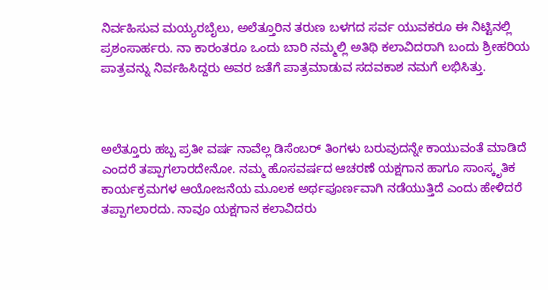ನಿರ್ವಹಿಸುವ ಮಯ್ಯರಬೈಲು, ಅಲೆತ್ತೂರಿನ ತರುಣ ಬಳಗದ ಸರ್ವ ಯುವಕರೂ ಈ ನಿಟ್ಟಿನಲ್ಲಿ ಪ್ರಶಂಸಾರ್ಹರು. ನಾ ಕಾರಂತರೂ ಒಂದು ಬಾರಿ ನಮ್ಮಲ್ಲಿ ಅತಿಥಿ ಕಲಾವಿದರಾಗಿ ಬಂದು ಶ್ರೀಹರಿಯ ಪಾತ್ರವನ್ನು ನಿರ್ವಹಿಸಿದ್ದರು ಅವರ ಜತೆಗೆ ಪಾತ್ರಮಾಡುವ ಸದವಕಾಶ ನಮಗೆ ಲಭಿಸಿತ್ತು.



ಅಲೆತ್ತೂರು ಹಬ್ಬ ಪ್ರತೀ ವರ್ಷ ನಾವೆಲ್ಲ ಡಿಸೆಂಬರ್ ತಿಂಗಳು ಬರುವುದನ್ನೇ ಕಾಯುವಂತೆ ಮಾಡಿದೆ ಎಂದರೆ ತಪ್ಪಾಗಲಾರದೇನೋ. ನಮ್ಮ ಹೊಸವರ್ಷದ ಆಚರಣೆ ಯಕ್ಷಗಾನ ಹಾಗೂ ಸಾಂಸ್ಕೃತಿಕ ಕಾರ್ಯಕ್ರಮಗಳ ಆಯೋಜನೆಯ ಮೂಲಕ ಅರ್ಥಪೂರ್ಣವಾಗಿ ನಡೆಯುತ್ತಿದೆ ಎಂದು ಹೇಳಿದರೆ ತಪ್ಪಾಗಲಾರದು. ನಾವೂ ಯಕ್ಷಗಾನ ಕಲಾವಿದರು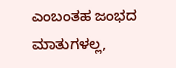ಎಂಬಂತಹ ಜಂಭದ ಮಾತುಗಳಲ್ಲ,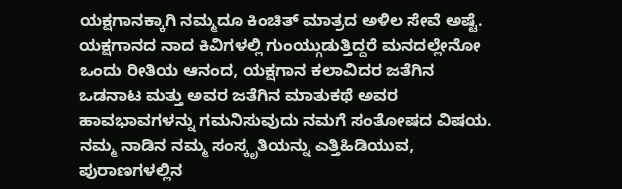ಯಕ್ಷಗಾನಕ್ಕಾಗಿ ನಮ್ಮದೂ ಕಿಂಚಿತ್ ಮಾತ್ರದ ಅಳಿಲ ಸೇವೆ ಅಷ್ಟೆ. ಯಕ್ಷಗಾನದ ನಾದ ಕಿವಿಗಳಲ್ಲಿ ಗುಂಯ್ಗುಡುತ್ತಿದ್ದರೆ ಮನದಲ್ಲೇನೋ ಒಂದು ರೀತಿಯ ಆನಂದ, ಯಕ್ಷಗಾನ ಕಲಾವಿದರ ಜತೆಗಿನ ಒಡನಾಟ ಮತ್ತು ಅವರ ಜತೆಗಿನ ಮಾತುಕಥೆ ಅವರ ಹಾವಭಾವಗಳನ್ನು ಗಮನಿಸುವುದು ನಮಗೆ ಸಂತೋಷದ ವಿಷಯ. ನಮ್ಮ ನಾಡಿನ ನಮ್ಮ ಸಂಸ್ಕೃತಿಯನ್ನು ಎತ್ತಿಹಿಡಿಯುವ, ಪುರಾಣಗಳಲ್ಲಿನ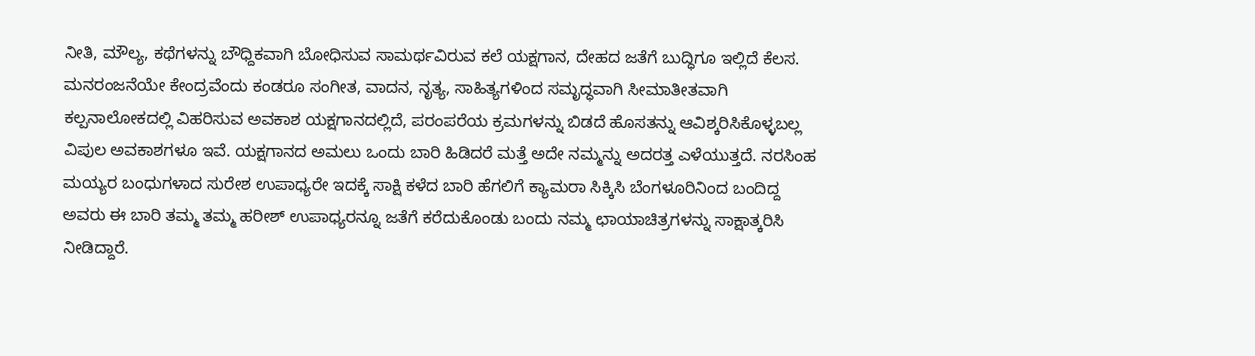ನೀತಿ, ಮೌಲ್ಯ, ಕಥೆಗಳನ್ನು ಬೌಧ್ದಿಕವಾಗಿ ಬೋಧಿಸುವ ಸಾಮರ್ಥವಿರುವ ಕಲೆ ಯಕ್ಷಗಾನ, ದೇಹದ ಜತೆಗೆ ಬುದ್ಧಿಗೂ ಇಲ್ಲಿದೆ ಕೆಲಸ. ಮನರಂಜನೆಯೇ ಕೇಂದ್ರವೆಂದು ಕಂಡರೂ ಸಂಗೀತ, ವಾದನ, ನೃತ್ಯ, ಸಾಹಿತ್ಯಗಳಿಂದ ಸಮೃದ್ಧವಾಗಿ ಸೀಮಾತೀತವಾಗಿ ಕಲ್ಪನಾಲೋಕದಲ್ಲಿ ವಿಹರಿಸುವ ಅವಕಾಶ ಯಕ್ಷಗಾನದಲ್ಲಿದೆ, ಪರಂಪರೆಯ ಕ್ರಮಗಳನ್ನು ಬಿಡದೆ ಹೊಸತನ್ನು ಆವಿಶ್ಕರಿಸಿಕೊಳ್ಳಬಲ್ಲ ವಿಪುಲ ಅವಕಾಶಗಳೂ ಇವೆ. ಯಕ್ಷಗಾನದ ಅಮಲು ಒಂದು ಬಾರಿ ಹಿಡಿದರೆ ಮತ್ತೆ ಅದೇ ನಮ್ಮನ್ನು ಅದರತ್ತ ಎಳೆಯುತ್ತದೆ. ನರಸಿಂಹ ಮಯ್ಯರ ಬಂಧುಗಳಾದ ಸುರೇಶ ಉಪಾಧ್ಯರೇ ಇದಕ್ಕೆ ಸಾಕ್ಷಿ ಕಳೆದ ಬಾರಿ ಹೆಗಲಿಗೆ ಕ್ಯಾಮರಾ ಸಿಕ್ಕಿಸಿ ಬೆಂಗಳೂರಿನಿಂದ ಬಂದಿದ್ದ ಅವರು ಈ ಬಾರಿ ತಮ್ಮ ತಮ್ಮ ಹರೀಶ್ ಉಪಾಧ್ಯರನ್ನೂ ಜತೆಗೆ ಕರೆದುಕೊಂಡು ಬಂದು ನಮ್ಮ ಛಾಯಾಚಿತ್ರಗಳನ್ನು ಸಾಕ್ಷಾತ್ಕರಿಸಿ ನೀಡಿದ್ದಾರೆ.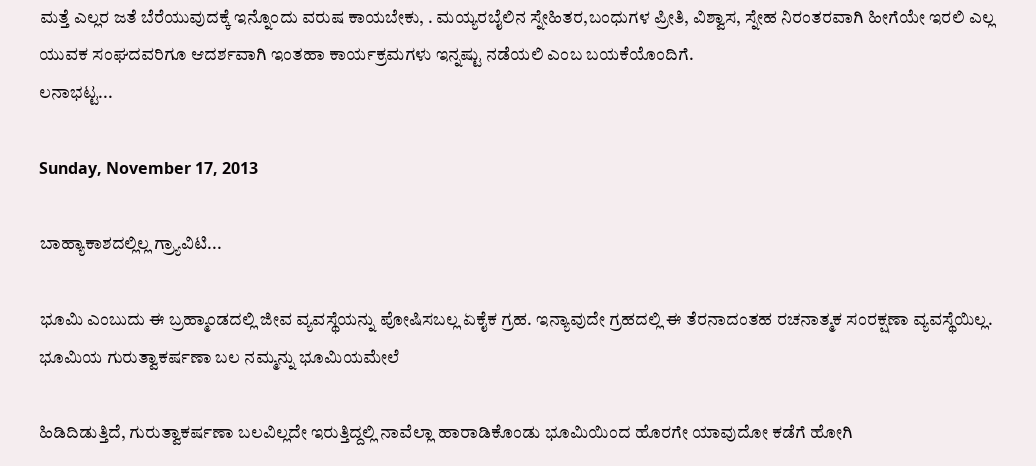ಮತ್ತೆ ಎಲ್ಲರ ಜತೆ ಬೆರೆಯುವುದಕ್ಕೆ ಇನ್ನೊಂದು ವರುಷ ಕಾಯಬೇಕು, . ಮಯ್ಯರಬೈಲಿನ ಸ್ನೇಹಿತರ,ಬಂಧುಗಳ ಪ್ರೀತಿ, ವಿಶ್ವಾಸ, ಸ್ನೇಹ ನಿರಂತರವಾಗಿ ಹೀಗೆಯೇ ಇರಲಿ ಎಲ್ಲ ಯುವಕ ಸಂಘದವರಿಗೂ ಆದರ್ಶವಾಗಿ ಇಂತಹಾ ಕಾರ್ಯಕ್ರಮಗಳು ಇನ್ನಷ್ಟು ನಡೆಯಲಿ ಎಂಬ ಬಯಕೆಯೊಂದಿಗೆ.
ಲನಾಭಟ್ಟ...

Sunday, November 17, 2013

ಬಾಹ್ಯಾಕಾಶದಲ್ಲಿಲ್ಲ ಗ್ರ್ಯಾವಿಟಿ...

ಭೂಮಿ ಎಂಬುದು ಈ ಬ್ರಹ್ಮಾಂಡದಲ್ಲಿ ಜೀವ ವ್ಯವಸ್ಥೆಯನ್ನು ಪೋಷಿಸಬಲ್ಲ ಏಕೈಕ ಗ್ರಹ. ಇನ್ಯಾವುದೇ ಗ್ರಹದಲ್ಲಿ ಈ ತೆರನಾದಂತಹ ರಚನಾತ್ಮಕ ಸಂರಕ್ಷಣಾ ವ್ಯವಸ್ಥೆಯಿಲ್ಲ. ಭೂಮಿಯ ಗುರುತ್ವಾಕರ್ಷಣಾ ಬಲ ನಮ್ಮನ್ನು ಭೂಮಿಯಮೇಲೆ

ಹಿಡಿದಿಡುತ್ತಿದೆ, ಗುರುತ್ವಾಕರ್ಷಣಾ ಬಲವಿಲ್ಲದೇ ಇರುತ್ತಿದ್ದಲ್ಲಿ ನಾವೆಲ್ಲಾ ಹಾರಾಡಿಕೊಂಡು ಭೂಮಿಯಿಂದ ಹೊರಗೇ ಯಾವುದೋ ಕಡೆಗೆ ಹೋಗಿ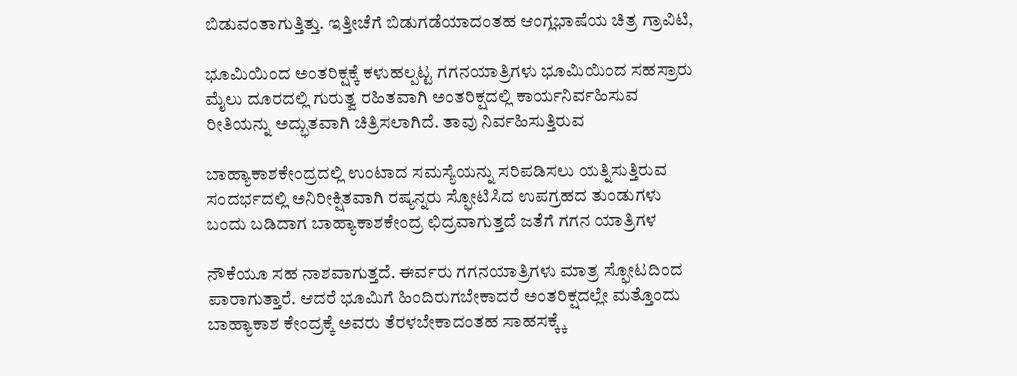ಬಿಡುವಂತಾಗುತ್ತಿತ್ತು. ಇತ್ತೀಚೆಗೆ ಬಿಡುಗಡೆಯಾದಂತಹ ಆಂಗ್ಲಭಾಷೆಯ ಚಿತ್ರ ಗ್ರಾವಿಟಿ,

ಭೂಮಿಯಿಂದ ಅಂತರಿಕ್ಷಕ್ಕೆ ಕಳುಹಲ್ಪಟ್ಟ ಗಗನಯಾತ್ರಿಗಳು ಭೂಮಿಯಿಂದ ಸಹಸ್ರಾರು ಮೈಲು ದೂರದಲ್ಲಿ ಗುರುತ್ವ ರಹಿತವಾಗಿ ಅಂತರಿಕ್ಷದಲ್ಲಿ ಕಾರ್ಯನಿರ್ವಹಿಸುವ ರೀತಿಯನ್ನು ಅದ್ಭುತವಾಗಿ ಚಿತ್ರಿಸಲಾಗಿದೆ. ತಾವು ನಿರ್ವಹಿಸುತ್ತಿರುವ

ಬಾಹ್ಯಾಕಾಶಕೇಂದ್ರದಲ್ಲಿ ಉಂಟಾದ ಸಮಸ್ಯೆಯನ್ನು ಸರಿಪಡಿಸಲು ಯತ್ನಿಸುತ್ತಿರುವ ಸಂದರ್ಭದಲ್ಲಿ ಅನಿರೀಕ್ಷಿತವಾಗಿ ರಷ್ಯನ್ನರು ಸ್ಫೋಟಿಸಿದ ಉಪಗ್ರಹದ ತುಂಡುಗಳು ಬಂದು ಬಡಿದಾಗ ಬಾಹ್ಯಾಕಾಶಕೇಂದ್ರ ಛಿದ್ರವಾಗುತ್ತದೆ ಜತೆಗೆ ಗಗನ ಯಾತ್ರಿಗಳ

ನೌಕೆಯೂ ಸಹ ನಾಶವಾಗುತ್ತದೆ. ಈರ್ವರು ಗಗನಯಾತ್ರಿಗಳು ಮಾತ್ರ ಸ್ಫೋಟದಿಂದ ಪಾರಾಗುತ್ತಾರೆ. ಆದರೆ ಭೂಮಿಗೆ ಹಿಂದಿರುಗಬೇಕಾದರೆ ಅಂತರಿಕ್ಷದಲ್ಲೇ ಮತ್ತೊಂದು ಬಾಹ್ಯಾಕಾಶ ಕೇಂದ್ರಕ್ಕೆ ಅವರು ತೆರಳಬೇಕಾದಂತಹ ಸಾಹಸಕ್ಕ್ಕೆ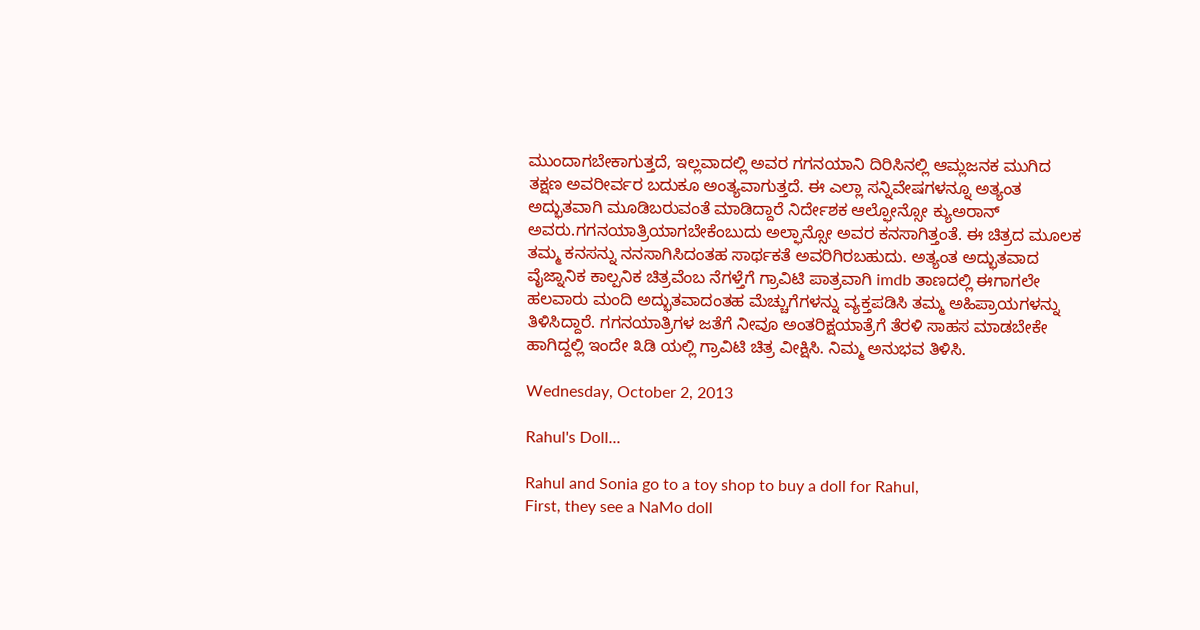ಮುಂದಾಗಬೇಕಾಗುತ್ತದೆ, ಇಲ್ಲವಾದಲ್ಲಿ ಅವರ ಗಗನಯಾನಿ ದಿರಿಸಿನಲ್ಲಿ ಆಮ್ಲಜನಕ ಮುಗಿದ ತಕ್ಷಣ ಅವರೀರ್ವರ ಬದುಕೂ ಅಂತ್ಯವಾಗುತ್ತದೆ. ಈ ಎಲ್ಲಾ ಸನ್ನಿವೇಷಗಳನ್ನೂ ಅತ್ಯಂತ ಅದ್ಭುತವಾಗಿ ಮೂಡಿಬರುವಂತೆ ಮಾಡಿದ್ದಾರೆ ನಿರ್ದೇಶಕ ಆಲ್ಫೋನ್ಸೋ ಕ್ಯುಅರಾನ್ ಅವರು.ಗಗನಯಾತ್ರಿಯಾಗಬೇಕೆಂಬುದು ಅಲ್ಫಾನ್ಸೋ ಅವರ ಕನಸಾಗಿತ್ತಂತೆ. ಈ ಚಿತ್ರದ ಮೂಲಕ ತಮ್ಮ ಕನಸನ್ನು ನನಸಾಗಿಸಿದಂತಹ ಸಾರ್ಥಕತೆ ಅವರಿಗಿರಬಹುದು. ಅತ್ಯಂತ ಅದ್ಭುತವಾದ ವೈಜ್ನಾನಿಕ ಕಾಲ್ಪನಿಕ ಚಿತ್ರವೆಂಬ ನೆಗಳ್ತೆಗೆ ಗ್ರಾವಿಟಿ ಪಾತ್ರವಾಗಿ imdb ತಾಣದಲ್ಲಿ ಈಗಾಗಲೇ ಹಲವಾರು ಮಂದಿ ಅದ್ಭುತವಾದಂತಹ ಮೆಚ್ಚುಗೆಗಳನ್ನು ವ್ಯಕ್ತಪಡಿಸಿ ತಮ್ಮ ಅಹಿಪ್ರಾಯಗಳನ್ನು ತಿಳಿಸಿದ್ದಾರೆ. ಗಗನಯಾತ್ರಿಗಳ ಜತೆಗೆ ನೀವೂ ಅಂತರಿಕ್ಷಯಾತ್ರೆಗೆ ತೆರಳಿ ಸಾಹಸ ಮಾಡಬೇಕೇ ಹಾಗಿದ್ದಲ್ಲಿ ಇಂದೇ ೩ಡಿ ಯಲ್ಲಿ ಗ್ರಾವಿಟಿ ಚಿತ್ರ ವೀಕ್ಷಿಸಿ. ನಿಮ್ಮ ಅನುಭವ ತಿಳಿಸಿ.

Wednesday, October 2, 2013

Rahul's Doll...

Rahul and Sonia go to a toy shop to buy a doll for Rahul,
First, they see a NaMo doll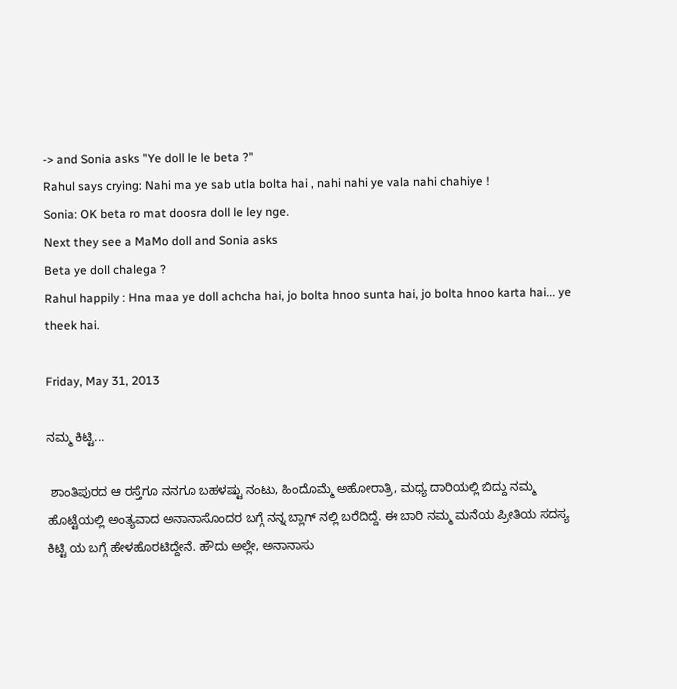-> and Sonia asks "Ye doll le le beta ?"
Rahul says crying: Nahi ma ye sab utla bolta hai , nahi nahi ye vala nahi chahiye !
Sonia: OK beta ro mat doosra doll le ley nge.
Next they see a MaMo doll and Sonia asks
Beta ye doll chalega ?
Rahul happily : Hna maa ye doll achcha hai, jo bolta hnoo sunta hai, jo bolta hnoo karta hai... ye theek hai.

Friday, May 31, 2013

ನಮ್ಮ ಕಿಟ್ಟಿ...

 ಶಾಂತಿಪುರದ ಆ ರಸ್ತೆಗೂ ನನಗೂ ಬಹಳಷ್ಟು ನಂಟು, ಹಿಂದೊಮ್ಮೆ ಅಹೋರಾತ್ರಿ, ಮಧ್ಯ ದಾರಿಯಲ್ಲಿ ಬಿದ್ದು ನಮ್ಮ ಹೊಟ್ಟೆಯಲ್ಲಿ ಅಂತ್ಯವಾದ ಅನಾನಾಸೊಂದರ ಬಗ್ಗೆ ನನ್ನ ಬ್ಲಾಗ್ ನಲ್ಲಿ ಬರೆದಿದ್ದೆ. ಈ ಬಾರಿ ನಮ್ಮ ಮನೆಯ ಪ್ರೀತಿಯ ಸದಸ್ಯ ಕಿಟ್ಟಿ ಯ ಬಗ್ಗೆ ಹೇಳಹೊರಟಿದ್ದೇನೆ. ಹೌದು ಅಲ್ಲೇ, ಅನಾನಾಸು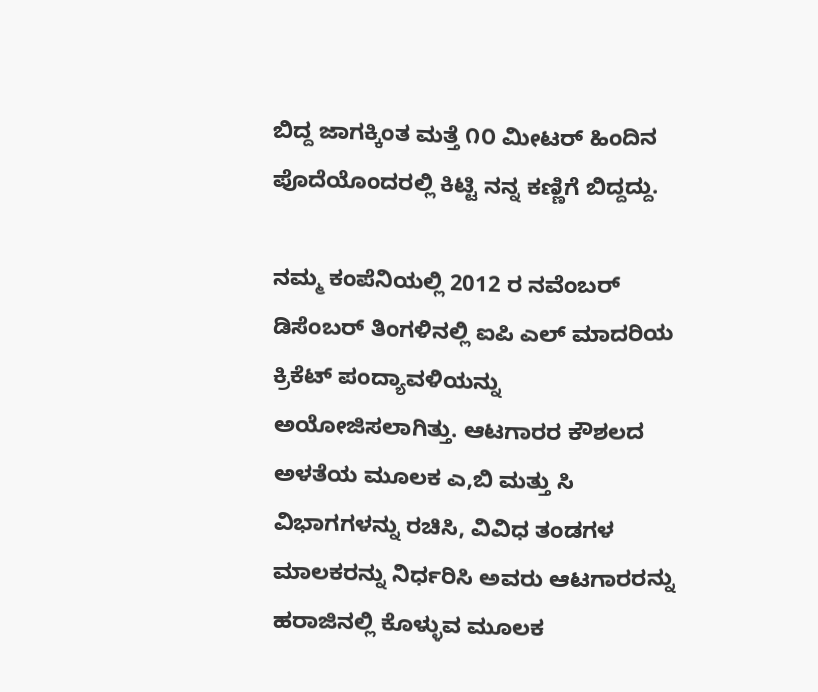ಬಿದ್ದ ಜಾಗಕ್ಕಿಂತ ಮತ್ತೆ ೧೦ ಮೀಟರ್ ಹಿಂದಿನ ಪೊದೆಯೊಂದರಲ್ಲಿ ಕಿಟ್ಟಿ ನನ್ನ ಕಣ್ಣಿಗೆ ಬಿದ್ದದ್ದು.

ನಮ್ಮ ಕಂಪೆನಿಯಲ್ಲಿ 2012 ರ ನವೆಂಬರ್ ಡಿಸೆಂಬರ್ ತಿಂಗಳಿನಲ್ಲಿ ಐಪಿ ಎಲ್ ಮಾದರಿಯ ಕ್ರಿಕೆಟ್ ಪಂದ್ಯಾವಳಿಯನ್ನು ಅಯೋಜಿಸಲಾಗಿತ್ತು. ಆಟಗಾರರ ಕೌಶಲದ ಅಳತೆಯ ಮೂಲಕ ಎ,ಬಿ ಮತ್ತು ಸಿ ವಿಭಾಗಗಳನ್ನು ರಚಿಸಿ, ವಿವಿಧ ತಂಡಗಳ ಮಾಲಕರನ್ನು ನಿರ್ಧರಿಸಿ ಅವರು ಆಟಗಾರರನ್ನು ಹರಾಜಿನಲ್ಲಿ ಕೊಳ್ಳುವ ಮೂಲಕ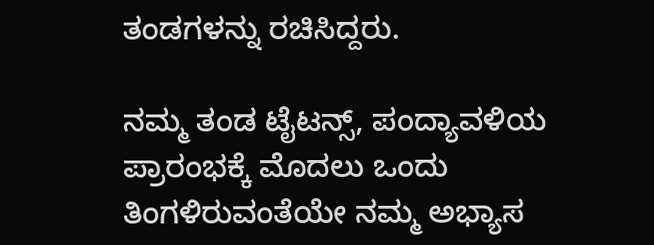ತಂಡಗಳನ್ನು ರಚಿಸಿದ್ದರು.

ನಮ್ಮ ತಂಡ ಟೈಟನ್ಸ್, ಪಂದ್ಯಾವಳಿಯ ಪ್ರಾರಂಭಕ್ಕೆ ಮೊದಲು ಒಂದು ತಿಂಗಳಿರುವಂತೆಯೇ ನಮ್ಮ ಅಭ್ಯಾಸ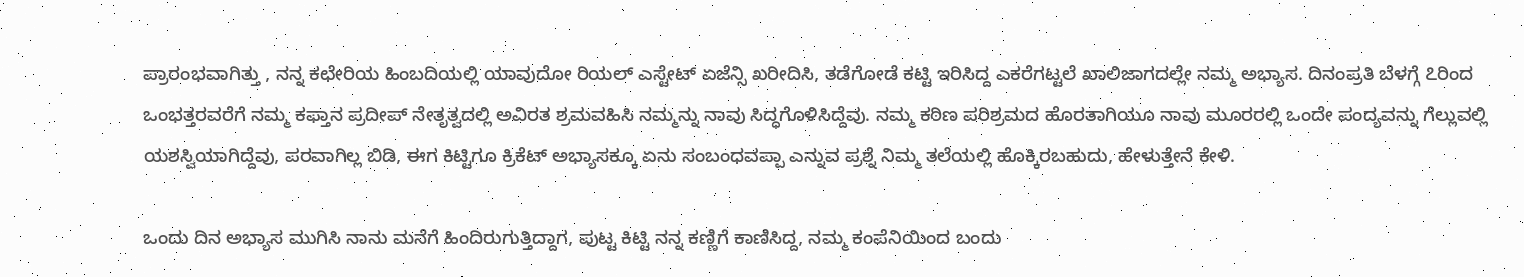ಪ್ರಾರಂಭವಾಗಿತ್ತು , ನನ್ನ ಕಛೇರಿಯ ಹಿಂಬದಿಯಲ್ಲಿ ಯಾವುದೋ ರಿಯಲ್ ಎಸ್ಟೇಟ್ ಏಜೆನ್ಸಿ ಖರೀದಿಸಿ, ತಡೆಗೋಡೆ ಕಟ್ಟಿ ಇರಿಸಿದ್ದ ಎಕರೆಗಟ್ಟಲೆ ಖಾಲಿಜಾಗದಲ್ಲೇ ನಮ್ಮ ಅಭ್ಯಾಸ. ದಿನಂಪ್ರತಿ ಬೆಳಗ್ಗೆ ೭ರಿಂದ ಒಂಭತ್ತರವರೆಗೆ ನಮ್ಮ ಕಫ್ತಾನ ಪ್ರದೀಪ್ ನೇತೃತ್ವದಲ್ಲಿ ಅವಿರತ ಶ್ರಮವಹಿಸಿ ನಮ್ಮನ್ನು ನಾವು ಸಿದ್ಧಗೊಳಿಸಿದ್ದೆವು. ನಮ್ಮ ಕಠಿಣ ಪರಿಶ್ರಮದ ಹೊರತಾಗಿಯೂ ನಾವು ಮೂರರಲ್ಲಿ ಒಂದೇ ಪಂದ್ಯವನ್ನು ಗೆಲ್ಲುವಲ್ಲಿ ಯಶಸ್ವಿಯಾಗಿದ್ದೆವು, ಪರವಾಗಿಲ್ಲ ಬಿಡಿ, ಈಗ ಕಿಟ್ಟಿಗೂ ಕ್ರಿಕೆಟ್ ಅಭ್ಯಾಸಕ್ಕೂ ಏನು ಸಂಬಂಧವಪ್ಪಾ ಎನ್ನುವ ಪ್ರಶ್ನೆ ನಿಮ್ಮ ತಲೆಯಲ್ಲಿ ಹೊಕ್ಕಿರಬಹುದು, ಹೇಳುತ್ತೇನೆ ಕೇಳಿ.

ಒಂದು ದಿನ ಅಭ್ಯಾಸ ಮುಗಿಸಿ ನಾನು ಮನೆಗೆ ಹಿಂದಿರುಗುತ್ತಿದ್ದಾಗ, ಪುಟ್ಟ ಕಿಟ್ಟಿ ನನ್ನ ಕಣ್ಣಿಗೆ ಕಾಣಿಸಿದ್ದ, ನಮ್ಮ ಕಂಪೆನಿಯಿಂದ ಬಂದು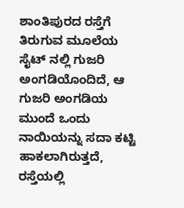ಶಾಂತಿಪುರದ ರಸ್ತೆಗೆ ತಿರುಗುವ ಮೂಲೆಯ ಸೈಟ್ ನಲ್ಲಿ ಗುಜರಿ ಅಂಗಡಿಯೊಂದಿದೆ, ಆ ಗುಜರಿ ಅಂಗಡಿಯ ಮುಂದೆ ಒಂದು ನಾಯಿಯನ್ನು ಸದಾ ಕಟ್ಟಿ ಹಾಕಲಾಗಿರುತ್ತದೆ, ರಸ್ತೆಯಲ್ಲಿ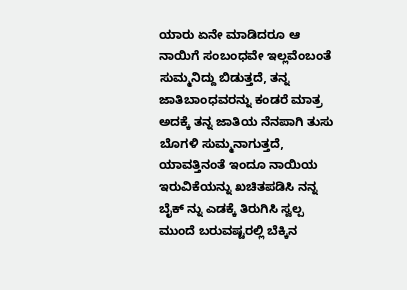ಯಾರು ಏನೇ ಮಾಡಿದರೂ ಆ ನಾಯಿಗೆ ಸಂಬಂಧವೇ ಇಲ್ಲವೆಂಬಂತೆ ಸುಮ್ಮನಿದ್ದು ಬಿಡುತ್ತದೆ, ತನ್ನ ಜಾತಿಬಾಂಧವರನ್ನು ಕಂಡರೆ ಮಾತ್ರ ಅದಕ್ಕೆ ತನ್ನ ಜಾತಿಯ ನೆನಪಾಗಿ ತುಸು ಬೊಗಳಿ ಸುಮ್ಮನಾಗುತ್ತದೆ, ಯಾವತ್ತಿನಂತೆ ಇಂದೂ ನಾಯಿಯ ಇರುವಿಕೆಯನ್ನು ಖಚಿತಪಡಿಸಿ ನನ್ನ ಬೈಕ್ ನ್ನು ಎಡಕ್ಕೆ ತಿರುಗಿಸಿ ಸ್ವಲ್ಪ ಮುಂದೆ ಬರುವಷ್ಟರಲ್ಲಿ ಬೆಕ್ಕಿನ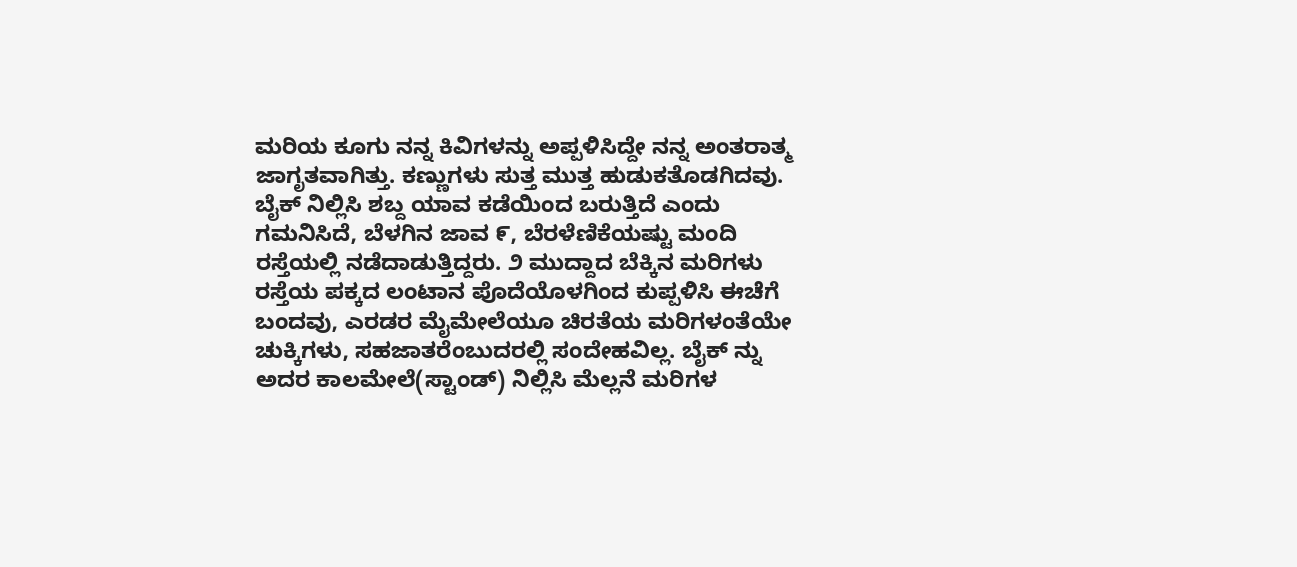ಮರಿಯ ಕೂಗು ನನ್ನ ಕಿವಿಗಳನ್ನು ಅಪ್ಪಳಿಸಿದ್ದೇ ನನ್ನ ಅಂತರಾತ್ಮ ಜಾಗೃತವಾಗಿತ್ತು. ಕಣ್ಣುಗಳು ಸುತ್ತ ಮುತ್ತ ಹುಡುಕತೊಡಗಿದವು. ಬೈಕ್ ನಿಲ್ಲಿಸಿ ಶಬ್ದ ಯಾವ ಕಡೆಯಿಂದ ಬರುತ್ತಿದೆ ಎಂದು ಗಮನಿಸಿದೆ, ಬೆಳಗಿನ ಜಾವ ೯, ಬೆರಳೆಣಿಕೆಯಷ್ಟು ಮಂದಿ ರಸ್ತೆಯಲ್ಲಿ ನಡೆದಾಡುತ್ತಿದ್ದರು. ೨ ಮುದ್ದಾದ ಬೆಕ್ಕಿನ ಮರಿಗಳು ರಸ್ತೆಯ ಪಕ್ಕದ ಲಂಟಾನ ಪೊದೆಯೊಳಗಿಂದ ಕುಪ್ಪಳಿಸಿ ಈಚೆಗೆ ಬಂದವು, ಎರಡರ ಮೈಮೇಲೆಯೂ ಚಿರತೆಯ ಮರಿಗಳಂತೆಯೇ ಚುಕ್ಕಿಗಳು, ಸಹಜಾತರೆಂಬುದರಲ್ಲಿ ಸಂದೇಹವಿಲ್ಲ. ಬೈಕ್ ನ್ನು ಅದರ ಕಾಲಮೇಲೆ(ಸ್ಟಾಂಡ್) ನಿಲ್ಲಿಸಿ ಮೆಲ್ಲನೆ ಮರಿಗಳ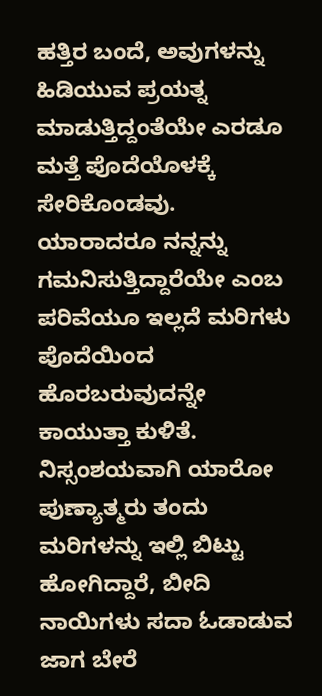ಹತ್ತಿರ ಬಂದೆ, ಅವುಗಳನ್ನು ಹಿಡಿಯುವ ಪ್ರಯತ್ನ ಮಾಡುತ್ತಿದ್ದಂತೆಯೇ ಎರಡೂ ಮತ್ತೆ ಪೊದೆಯೊಳಕ್ಕೆ ಸೇರಿಕೊಂಡವು. ಯಾರಾದರೂ ನನ್ನನ್ನು ಗಮನಿಸುತ್ತಿದ್ದಾರೆಯೇ ಎಂಬ ಪರಿವೆಯೂ ಇಲ್ಲದೆ ಮರಿಗಳು ಪೊದೆಯಿಂದ ಹೊರಬರುವುದನ್ನೇ ಕಾಯುತ್ತಾ ಕುಳಿತೆ. ನಿಸ್ಸಂಶಯವಾಗಿ ಯಾರೋ ಪುಣ್ಯಾತ್ಮರು ತಂದು ಮರಿಗಳನ್ನು ಇಲ್ಲಿ ಬಿಟ್ಟು ಹೋಗಿದ್ದಾರೆ, ಬೀದಿ ನಾಯಿಗಳು ಸದಾ ಓಡಾಡುವ ಜಾಗ ಬೇರೆ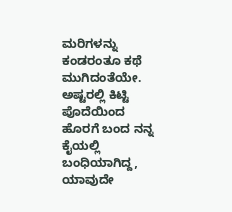ಮರಿಗಳನ್ನು ಕಂಡರಂತೂ ಕಥೆ ಮುಗಿದಂತೆಯೇ. ಅಷ್ಟರಲ್ಲಿ ಕಿಟ್ಟಿ ಪೊದೆಯಿಂದ ಹೊರಗೆ ಬಂದ ನನ್ನ ಕೈಯಲ್ಲಿ ಬಂಧಿಯಾಗಿದ್ದ, ಯಾವುದೇ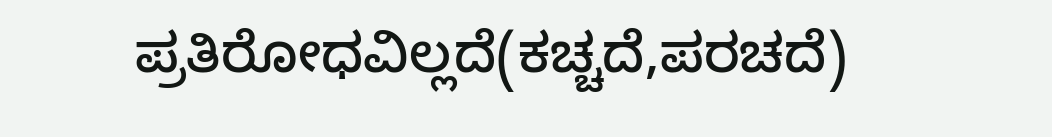ಪ್ರತಿರೋಧವಿಲ್ಲದೆ(ಕಚ್ಚದೆ,ಪರಚದೆ)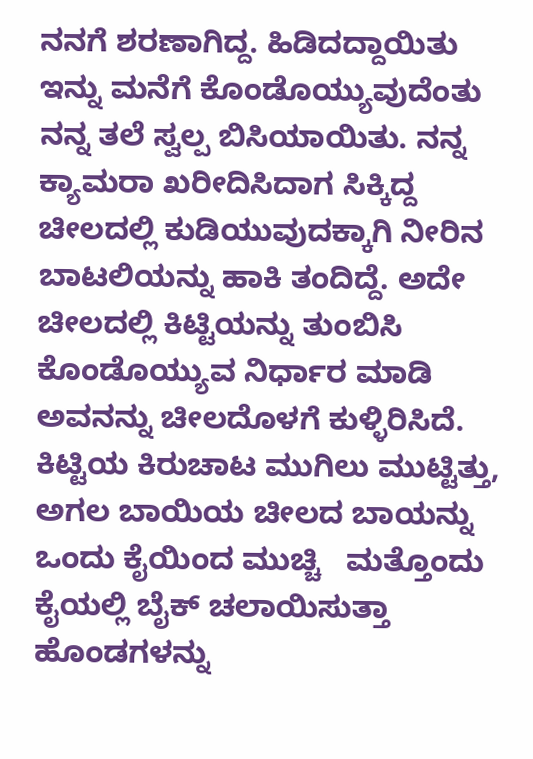ನನಗೆ ಶರಣಾಗಿದ್ದ. ಹಿಡಿದದ್ದಾಯಿತು ಇನ್ನು ಮನೆಗೆ ಕೊಂಡೊಯ್ಯುವುದೆಂತು ನನ್ನ ತಲೆ ಸ್ವಲ್ಪ ಬಿಸಿಯಾಯಿತು. ನನ್ನ ಕ್ಯಾಮರಾ ಖರೀದಿಸಿದಾಗ ಸಿಕ್ಕಿದ್ದ ಚೀಲದಲ್ಲಿ ಕುಡಿಯುವುದಕ್ಕಾಗಿ ನೀರಿನ ಬಾಟಲಿಯನ್ನು ಹಾಕಿ ತಂದಿದ್ದೆ. ಅದೇ ಚೀಲದಲ್ಲಿ ಕಿಟ್ಟಿಯನ್ನು ತುಂಬಿಸಿ ಕೊಂಡೊಯ್ಯುವ ನಿರ್ಧಾರ ಮಾಡಿ ಅವನನ್ನು ಚೀಲದೊಳಗೆ ಕುಳ್ಳಿರಿಸಿದೆ. ಕಿಟ್ಟಿಯ ಕಿರುಚಾಟ ಮುಗಿಲು ಮುಟ್ಟಿತ್ತು, ಅಗಲ ಬಾಯಿಯ ಚೀಲದ ಬಾಯನ್ನು ಒಂದು ಕೈಯಿಂದ ಮುಚ್ಚಿ   ಮತ್ತೊಂದು ಕೈಯಲ್ಲಿ ಬೈಕ್ ಚಲಾಯಿಸುತ್ತಾ ಹೊಂಡಗಳನ್ನು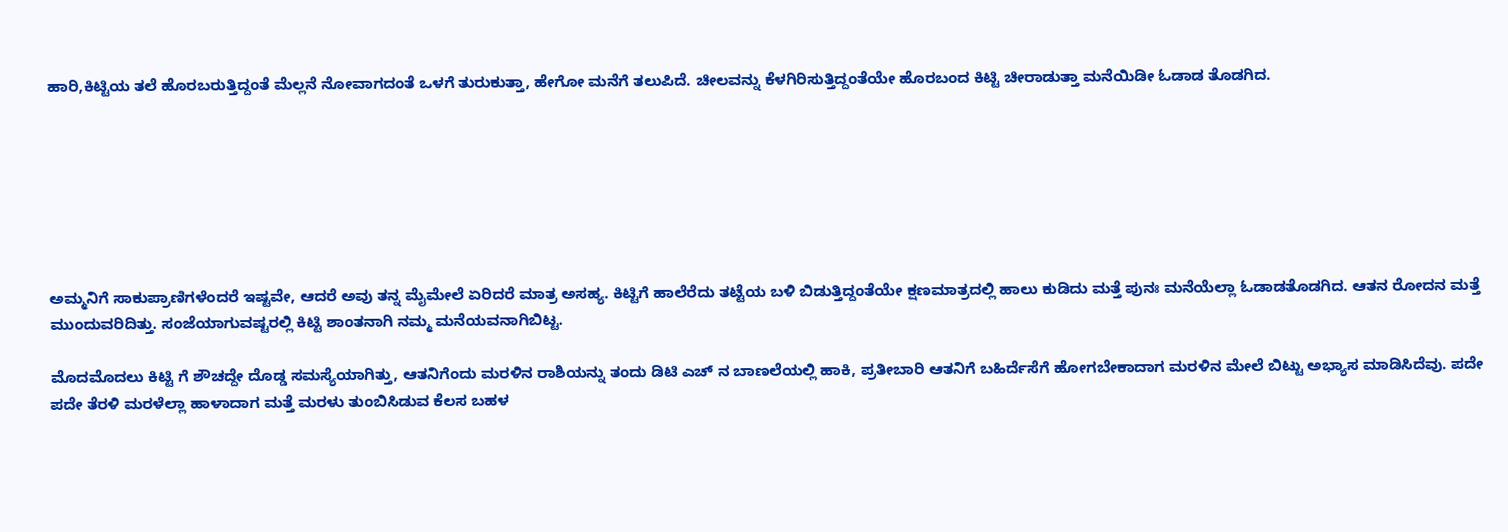ಹಾರಿ,ಕಿಟ್ಟಿಯ ತಲೆ ಹೊರಬರುತ್ತಿದ್ದಂತೆ ಮೆಲ್ಲನೆ ನೋವಾಗದಂತೆ ಒಳಗೆ ತುರುಕುತ್ತಾ, ಹೇಗೋ ಮನೆಗೆ ತಲುಪಿದೆ. ಚೀಲವನ್ನು ಕೆಳಗಿರಿಸುತ್ತಿದ್ದಂತೆಯೇ ಹೊರಬಂದ ಕಿಟ್ಟಿ ಚೀರಾಡುತ್ತಾ ಮನೆಯಿಡೀ ಓಡಾಡ ತೊಡಗಿದ.







ಅಮ್ಮನಿಗೆ ಸಾಕುಪ್ರಾಣಿಗಳೆಂದರೆ ಇಷ್ಟವೇ, ಆದರೆ ಅವು ತನ್ನ ಮೈಮೇಲೆ ಏರಿದರೆ ಮಾತ್ರ ಅಸಹ್ಯ. ಕಿಟ್ಟಿಗೆ ಹಾಲೆರೆದು ತಟ್ಟೆಯ ಬಳಿ ಬಿಡುತ್ತಿದ್ದಂತೆಯೇ ಕ್ಷಣಮಾತ್ರದಲ್ಲಿ ಹಾಲು ಕುಡಿದು ಮತ್ತೆ ಪುನಃ ಮನೆಯೆಲ್ಲಾ ಓಡಾಡತೊಡಗಿದ. ಆತನ ರೋದನ ಮತ್ತೆ ಮುಂದುವರಿದಿತ್ತು. ಸಂಜೆಯಾಗುವಷ್ಟರಲ್ಲಿ ಕಿಟ್ಟಿ ಶಾಂತನಾಗಿ ನಮ್ಮ ಮನೆಯವನಾಗಿಬಿಟ್ಟ.

ಮೊದಮೊದಲು ಕಿಟ್ಟಿ ಗೆ ಶೌಚದ್ದೇ ದೊಡ್ಡ ಸಮಸ್ಯೆಯಾಗಿತ್ತು, ಆತನಿಗೆಂದು ಮರಳಿನ ರಾಶಿಯನ್ನು ತಂದು ಡಿಟಿ ಎಚ್ ನ ಬಾಣಲೆಯಲ್ಲಿ ಹಾಕಿ, ಪ್ರತೀಬಾರಿ ಆತನಿಗೆ ಬಹಿರ್ದೆಸೆಗೆ ಹೋಗಬೇಕಾದಾಗ ಮರಳಿನ ಮೇಲೆ ಬಿಟ್ಟು ಅಭ್ಯಾಸ ಮಾಡಿಸಿದೆವು. ಪದೇ ಪದೇ ತೆರಳಿ ಮರಳೆಲ್ಲಾ ಹಾಳಾದಾಗ ಮತ್ತೆ ಮರಳು ತುಂಬಿಸಿಡುವ ಕೆಲಸ ಬಹಳ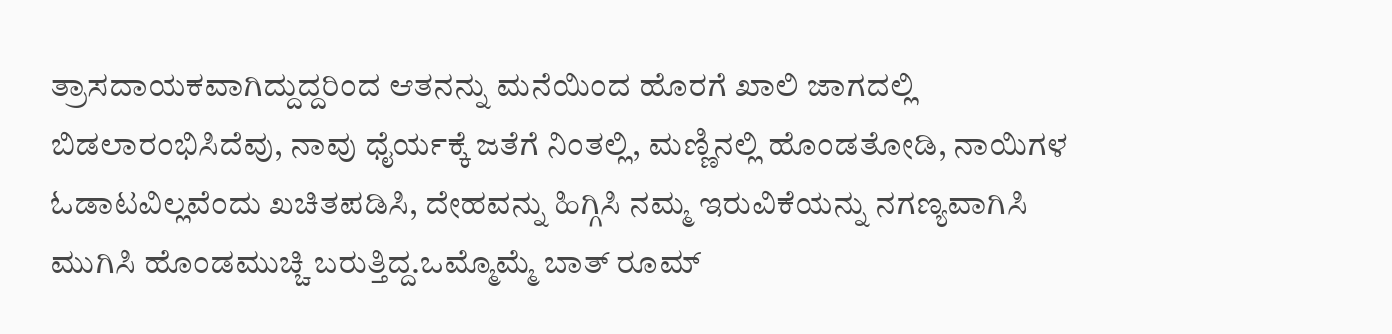ತ್ರಾಸದಾಯಕವಾಗಿದ್ದುದ್ದರಿಂದ ಆತನನ್ನು ಮನೆಯಿಂದ ಹೊರಗೆ ಖಾಲಿ ಜಾಗದಲ್ಲಿ ಬಿಡಲಾರಂಭಿಸಿದೆವು, ನಾವು ಧೈರ್ಯಕ್ಕೆ ಜತೆಗೆ ನಿಂತಲ್ಲಿ, ಮಣ್ಣಿನಲ್ಲಿ ಹೊಂಡತೋಡಿ, ನಾಯಿಗಳ ಓಡಾಟವಿಲ್ಲವೆಂದು ಖಚಿತಪಡಿಸಿ, ದೇಹವನ್ನು ಹಿಗ್ಗಿಸಿ ನಮ್ಮ ಇರುವಿಕೆಯನ್ನು ನಗಣ್ಯವಾಗಿಸಿ ಮುಗಿಸಿ ಹೊಂಡಮುಚ್ಚಿ ಬರುತ್ತಿದ್ದ.ಒಮ್ಮೊಮ್ಮೆ ಬಾತ್ ರೂಮ್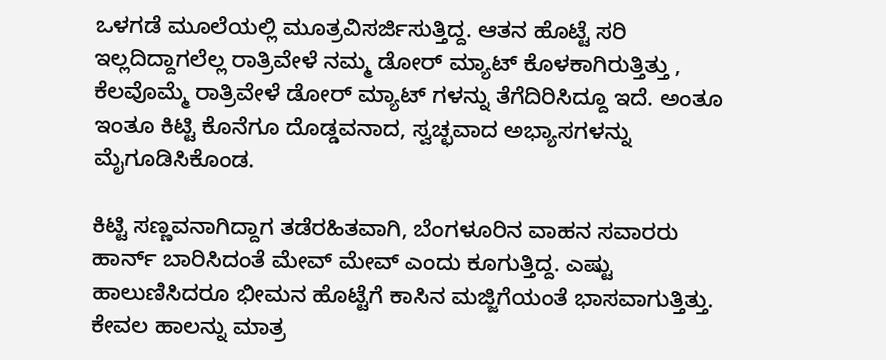ಒಳಗಡೆ ಮೂಲೆಯಲ್ಲಿ ಮೂತ್ರವಿಸರ್ಜಿಸುತ್ತಿದ್ದ. ಆತನ ಹೊಟ್ಟೆ ಸರಿ ಇಲ್ಲದಿದ್ದಾಗಲೆಲ್ಲ ರಾತ್ರಿವೇಳೆ ನಮ್ಮ ಡೋರ್ ಮ್ಯಾಟ್ ಕೊಳಕಾಗಿರುತ್ತಿತ್ತು , ಕೆಲವೊಮ್ಮೆ ರಾತ್ರಿವೇಳೆ ಡೋರ್ ಮ್ಯಾಟ್ ಗಳನ್ನು ತೆಗೆದಿರಿಸಿದ್ದೂ ಇದೆ. ಅಂತೂ ಇಂತೂ ಕಿಟ್ಟಿ ಕೊನೆಗೂ ದೊಡ್ಡವನಾದ, ಸ್ವಚ್ಛವಾದ ಅಭ್ಯಾಸಗಳನ್ನು ಮೈಗೂಡಿಸಿಕೊಂಡ.

ಕಿಟ್ಟಿ ಸಣ್ಣವನಾಗಿದ್ದಾಗ ತಡೆರಹಿತವಾಗಿ, ಬೆಂಗಳೂರಿನ ವಾಹನ ಸವಾರರು ಹಾರ್ನ್ ಬಾರಿಸಿದಂತೆ ಮೇವ್ ಮೇವ್ ಎಂದು ಕೂಗುತ್ತಿದ್ದ. ಎಷ್ಟು ಹಾಲುಣಿಸಿದರೂ ಭೀಮನ ಹೊಟ್ಟೆಗೆ ಕಾಸಿನ ಮಜ್ಜಿಗೆಯಂತೆ ಭಾಸವಾಗುತ್ತಿತ್ತು. ಕೇವಲ ಹಾಲನ್ನು ಮಾತ್ರ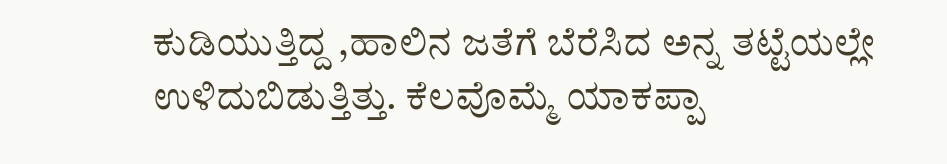ಕುಡಿಯುತ್ತಿದ್ದ ,ಹಾಲಿನ ಜತೆಗೆ ಬೆರೆಸಿದ ಅನ್ನ ತಟ್ಟೆಯಲ್ಲೇ ಉಳಿದುಬಿಡುತ್ತಿತ್ತು. ಕೆಲವೊಮ್ಮೆ ಯಾಕಪ್ಪಾ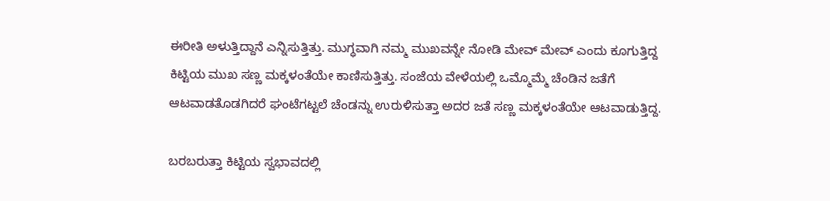ಈರೀತಿ ಅಳುತ್ತಿದ್ದಾನೆ ಎನ್ನಿಸುತ್ತಿತ್ತು. ಮುಗ್ಧವಾಗಿ ನಮ್ಮ ಮುಖವನ್ನೇ ನೋಡಿ ಮೇವ್ ಮೇವ್ ಎಂದು ಕೂಗುತ್ತಿದ್ದ ಕಿಟ್ಟಿಯ ಮುಖ ಸಣ್ಣ ಮಕ್ಕಳಂತೆಯೇ ಕಾಣಿಸುತ್ತಿತ್ತು. ಸಂಜೆಯ ವೇಳೆಯಲ್ಲಿ ಒಮ್ಮೊಮ್ಮೆ ಚೆಂಡಿನ ಜತೆಗೆ ಆಟವಾಡತೊಡಗಿದರೆ ಘಂಟೆಗಟ್ಟಲೆ ಚೆಂಡನ್ನು ಉರುಳಿಸುತ್ತಾ ಅದರ ಜತೆ ಸಣ್ಣ ಮಕ್ಕಳಂತೆಯೇ ಆಟವಾಡುತ್ತಿದ್ದ.

ಬರಬರುತ್ತಾ ಕಿಟ್ಟಿಯ ಸ್ವಭಾವದಲ್ಲಿ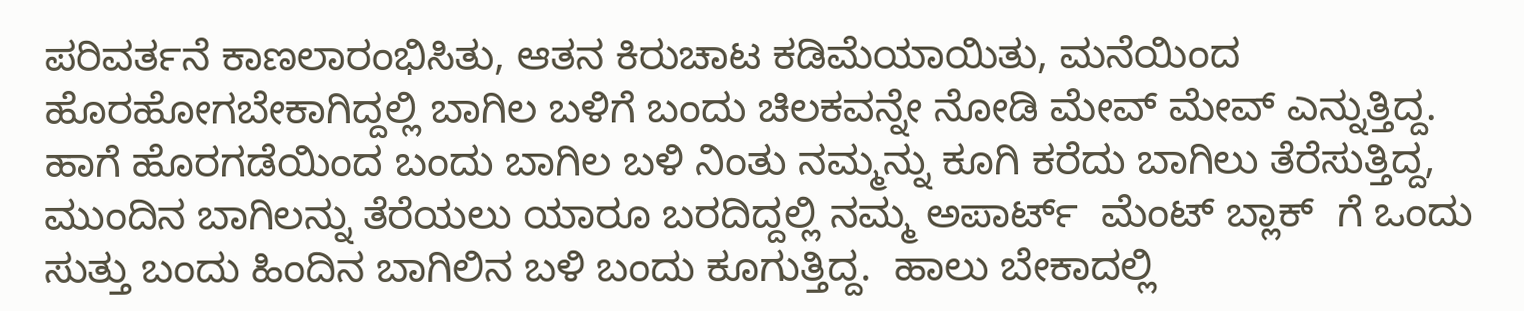ಪರಿವರ್ತನೆ ಕಾಣಲಾರಂಭಿಸಿತು, ಆತನ ಕಿರುಚಾಟ ಕಡಿಮೆಯಾಯಿತು, ಮನೆಯಿಂದ ಹೊರಹೋಗಬೇಕಾಗಿದ್ದಲ್ಲಿ ಬಾಗಿಲ ಬಳಿಗೆ ಬಂದು ಚಿಲಕವನ್ನೇ ನೋಡಿ ಮೇವ್ ಮೇವ್ ಎನ್ನುತ್ತಿದ್ದ. ಹಾಗೆ ಹೊರಗಡೆಯಿಂದ ಬಂದು ಬಾಗಿಲ ಬಳಿ ನಿಂತು ನಮ್ಮನ್ನು ಕೂಗಿ ಕರೆದು ಬಾಗಿಲು ತೆರೆಸುತ್ತಿದ್ದ, ಮುಂದಿನ ಬಾಗಿಲನ್ನು ತೆರೆಯಲು ಯಾರೂ ಬರದಿದ್ದಲ್ಲಿ ನಮ್ಮ ಅಪಾರ್ಟ್  ಮೆಂಟ್ ಬ್ಲಾಕ್  ಗೆ ಒಂದು ಸುತ್ತು ಬಂದು ಹಿಂದಿನ ಬಾಗಿಲಿನ ಬಳಿ ಬಂದು ಕೂಗುತ್ತಿದ್ದ.  ಹಾಲು ಬೇಕಾದಲ್ಲಿ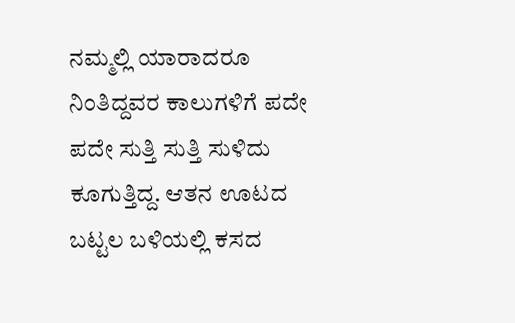ನಮ್ಮಲ್ಲಿ ಯಾರಾದರೂ ನಿಂತಿದ್ದವರ ಕಾಲುಗಳಿಗೆ ಪದೇ ಪದೇ ಸುತ್ತಿ ಸುತ್ತಿ ಸುಳಿದು ಕೂಗುತ್ತಿದ್ದ. ಆತನ ಊಟದ ಬಟ್ಟಲ ಬಳಿಯಲ್ಲಿ ಕಸದ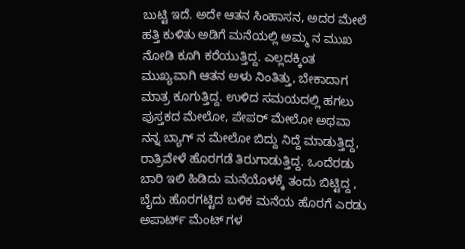ಬುಟ್ಟಿ ಇದೆ. ಅದೇ ಆತನ ಸಿಂಹಾಸನ, ಅದರ ಮೇಲೆ ಹತ್ತಿ ಕುಳಿತು ಅಡಿಗೆ ಮನೆಯಲ್ಲಿ ಅಮ್ಮ ನ ಮುಖ ನೋಡಿ ಕೂಗಿ ಕರೆಯುತ್ತಿದ್ದ. ಎಲ್ಲದಕ್ಕಿಂತ ಮುಖ್ಯವಾಗಿ ಆತನ ಅಳು ನಿಂತಿತ್ತು, ಬೇಕಾದಾಗ ಮಾತ್ರ ಕೂಗುತ್ತಿದ್ದ. ಉಳಿದ ಸಮಯದಲ್ಲಿ ಹಗಲು ಪುಸ್ತಕದ ಮೇಲೋ, ಪೇಪರ್ ಮೇಲೋ ಅಥವಾ ನನ್ನ ಬ್ಯಾಗ್ ನ ಮೇಲೋ ಬಿದ್ದು ನಿದ್ದೆ ಮಾಡುತ್ತಿದ್ದ, ರಾತ್ರಿವೇಳೆ ಹೊರಗಡೆ ತಿರುಗಾಡುತ್ತಿದ್ದ. ಒಂದೆರಡು ಬಾರಿ ಇಲಿ ಹಿಡಿದು ಮನೆಯೊಳಕ್ಕೆ ತಂದು ಬಿಟ್ಟಿದ್ದ , ಬೈದು ಹೊರಗಟ್ಟಿದ ಬಳಿಕ ಮನೆಯ ಹೊರಗೆ ಎರಡು ಅಪಾರ್ಟ್ ಮೆಂಟ್ ಗಳ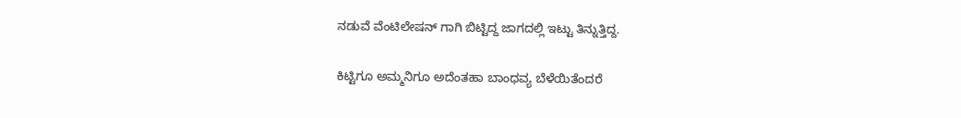ನಡುವೆ ವೆಂಟಿಲೇಷನ್ ಗಾಗಿ ಬಿಟ್ಟಿದ್ದ ಜಾಗದಲ್ಲಿ ಇಟ್ಟು ತಿನ್ನುತ್ತಿದ್ದ.

ಕಿಟ್ಟಿಗೂ ಅಮ್ಮನಿಗೂ ಅದೆಂತಹಾ ಬಾಂಧವ್ಯ ಬೆಳೆಯಿತೆಂದರೆ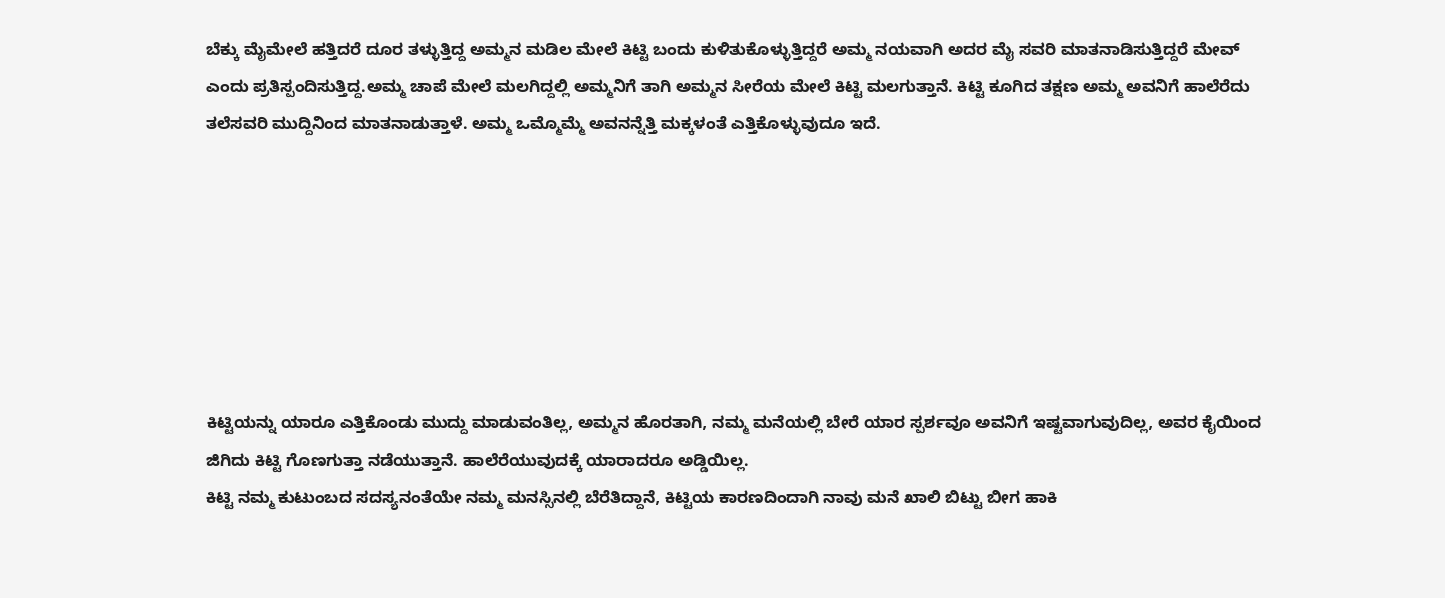ಬೆಕ್ಕು ಮೈಮೇಲೆ ಹತ್ತಿದರೆ ದೂರ ತಳ್ಳುತ್ತಿದ್ದ ಅಮ್ಮನ ಮಡಿಲ ಮೇಲೆ ಕಿಟ್ಟಿ ಬಂದು ಕುಳಿತುಕೊಳ್ಳುತ್ತಿದ್ದರೆ ಅಮ್ಮ ನಯವಾಗಿ ಅದರ ಮೈ ಸವರಿ ಮಾತನಾಡಿಸುತ್ತಿದ್ದರೆ ಮೇವ್ ಎಂದು ಪ್ರತಿಸ್ಪಂದಿಸುತ್ತಿದ್ದ.ಅಮ್ಮ ಚಾಪೆ ಮೇಲೆ ಮಲಗಿದ್ದಲ್ಲಿ ಅಮ್ಮನಿಗೆ ತಾಗಿ ಅಮ್ಮನ ಸೀರೆಯ ಮೇಲೆ ಕಿಟ್ಟಿ ಮಲಗುತ್ತಾನೆ. ಕಿಟ್ಟಿ ಕೂಗಿದ ತಕ್ಷಣ ಅಮ್ಮ ಅವನಿಗೆ ಹಾಲೆರೆದು ತಲೆಸವರಿ ಮುದ್ದಿನಿಂದ ಮಾತನಾಡುತ್ತಾಳೆ. ಅಮ್ಮ ಒಮ್ಮೊಮ್ಮೆ ಅವನನ್ನೆತ್ತಿ ಮಕ್ಕಳಂತೆ ಎತ್ತಿಕೊಳ್ಳುವುದೂ ಇದೆ.







ಕಿಟ್ಟಿಯನ್ನು ಯಾರೂ ಎತ್ತಿಕೊಂಡು ಮುದ್ದು ಮಾಡುವಂತಿಲ್ಲ, ಅಮ್ಮನ ಹೊರತಾಗಿ, ನಮ್ಮ ಮನೆಯಲ್ಲಿ ಬೇರೆ ಯಾರ ಸ್ಪರ್ಶವೂ ಅವನಿಗೆ ಇಷ್ಟವಾಗುವುದಿಲ್ಲ, ಅವರ ಕೈಯಿಂದ ಜಿಗಿದು ಕಿಟ್ಟಿ ಗೊಣಗುತ್ತಾ ನಡೆಯುತ್ತಾನೆ. ಹಾಲೆರೆಯುವುದಕ್ಕೆ ಯಾರಾದರೂ ಅಡ್ಡಿಯಿಲ್ಲ.
ಕಿಟ್ಟಿ ನಮ್ಮ ಕುಟುಂಬದ ಸದಸ್ಯನಂತೆಯೇ ನಮ್ಮ ಮನಸ್ಸಿನಲ್ಲಿ ಬೆರೆತಿದ್ದಾನೆ, ಕಿಟ್ಟಿಯ ಕಾರಣದಿಂದಾಗಿ ನಾವು ಮನೆ ಖಾಲಿ ಬಿಟ್ಟು ಬೀಗ ಹಾಕಿ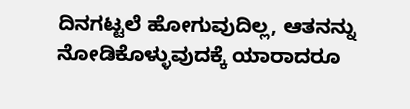ದಿನಗಟ್ಟಲೆ ಹೋಗುವುದಿಲ್ಲ, ಆತನನ್ನು ನೋಡಿಕೊಳ್ಳುವುದಕ್ಕೆ ಯಾರಾದರೂ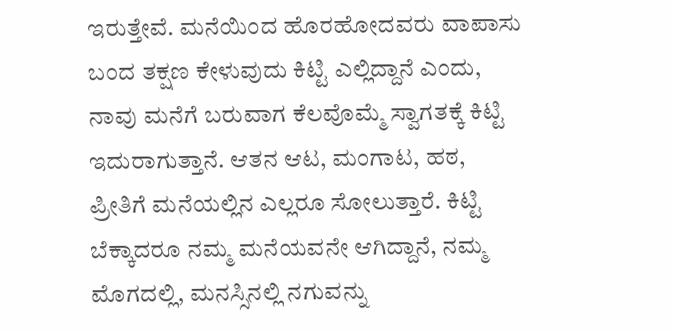ಇರುತ್ತೇವೆ. ಮನೆಯಿಂದ ಹೊರಹೋದವರು ವಾಪಾಸು ಬಂದ ತಕ್ಷಣ ಕೇಳುವುದು ಕಿಟ್ಟಿ ಎಲ್ಲಿದ್ದಾನೆ ಎಂದು, ನಾವು ಮನೆಗೆ ಬರುವಾಗ ಕೆಲವೊಮ್ಮೆ ಸ್ವಾಗತಕ್ಕೆ ಕಿಟ್ಟಿ ಇದುರಾಗುತ್ತಾನೆ. ಆತನ ಆಟ, ಮಂಗಾಟ, ಹಠ, ಪ್ರೀತಿಗೆ ಮನೆಯಲ್ಲಿನ ಎಲ್ಲರೂ ಸೋಲುತ್ತಾರೆ. ಕಿಟ್ಟಿ ಬೆಕ್ಕಾದರೂ ನಮ್ಮ ಮನೆಯವನೇ ಆಗಿದ್ದಾನೆ, ನಮ್ಮ ಮೊಗದಲ್ಲಿ, ಮನಸ್ಸಿನಲ್ಲಿ ನಗುವನ್ನು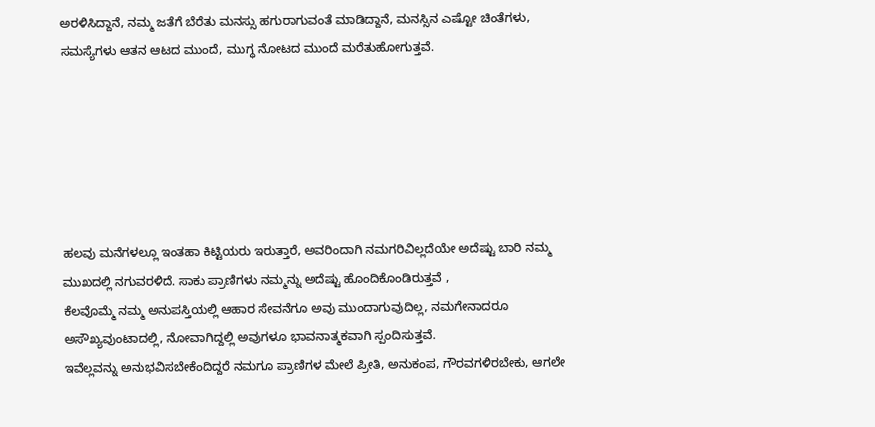ಅರಳಿಸಿದ್ದಾನೆ, ನಮ್ಮ ಜತೆಗೆ ಬೆರೆತು ಮನಸ್ಸು ಹಗುರಾಗುವಂತೆ ಮಾಡಿದ್ದಾನೆ, ಮನಸ್ಸಿನ ಎಷ್ಟೋ ಚಿಂತೆಗಳು, ಸಮಸ್ಯೆಗಳು ಆತನ ಆಟದ ಮುಂದೆ, ಮುಗ್ಧ ನೋಟದ ಮುಂದೆ ಮರೆತುಹೋಗುತ್ತವೆ.






ಹಲವು ಮನೆಗಳಲ್ಲೂ ಇಂತಹಾ ಕಿಟ್ಟಿಯರು ಇರುತ್ತಾರೆ, ಅವರಿಂದಾಗಿ ನಮಗರಿವಿಲ್ಲದೆಯೇ ಅದೆಷ್ಟು ಬಾರಿ ನಮ್ಮ ಮುಖದಲ್ಲಿ ನಗುವರಳಿದೆ. ಸಾಕು ಪ್ರಾಣಿಗಳು ನಮ್ಮನ್ನು ಅದೆಷ್ಟು ಹೊಂದಿಕೊಂಡಿರುತ್ತವೆ ,
ಕೆಲವೊಮ್ಮೆ ನಮ್ಮ ಅನುಪಸ್ತಿಯಲ್ಲಿ ಆಹಾರ ಸೇವನೆಗೂ ಅವು ಮುಂದಾಗುವುದಿಲ್ಲ, ನಮಗೇನಾದರೂ ಅಸೌಖ್ಯವುಂಟಾದಲ್ಲಿ, ನೋವಾಗಿದ್ದಲ್ಲಿ ಅವುಗಳೂ ಭಾವನಾತ್ಮಕವಾಗಿ ಸ್ಪಂದಿಸುತ್ತವೆ.
ಇವೆಲ್ಲವನ್ನು ಅನುಭವಿಸಬೇಕೆಂದಿದ್ದರೆ ನಮಗೂ ಪ್ರಾಣಿಗಳ ಮೇಲೆ ಪ್ರೀತಿ, ಅನುಕಂಪ, ಗೌರವಗಳಿರಬೇಕು, ಆಗಲೇ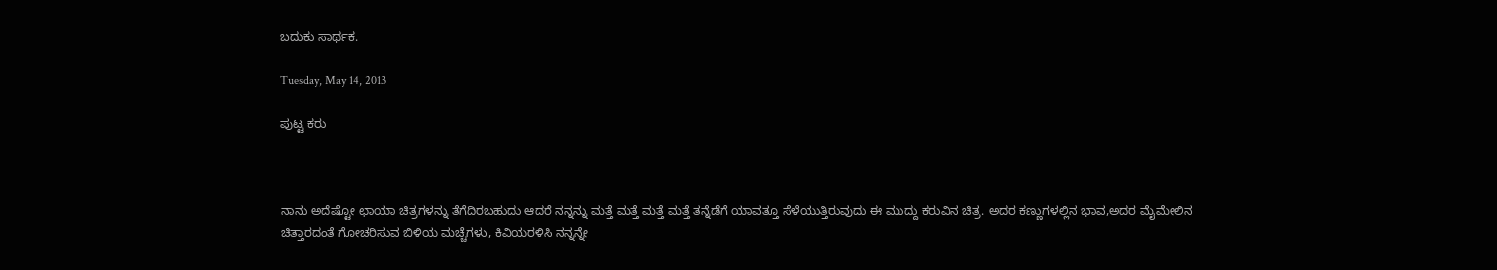ಬದುಕು ಸಾರ್ಥಕ.

Tuesday, May 14, 2013

ಪುಟ್ಟ ಕರು



ನಾನು ಅದೆಷ್ಟೋ ಛಾಯಾ ಚಿತ್ರಗಳನ್ನು ತೆಗೆದಿರಬಹುದು ಆದರೆ ನನ್ನನ್ನು ಮತ್ತೆ ಮತ್ತೆ ಮತ್ತೆ ಮತ್ತೆ ತನ್ನೆಡೆಗೆ ಯಾವತ್ತೂ ಸೆಳೆಯುತ್ತಿರುವುದು ಈ ಮುದ್ದು ಕರುವಿನ ಚಿತ್ರ. ಅದರ ಕಣ್ಣುಗಳಲ್ಲಿನ ಭಾವ,ಅದರ ಮೈಮೇಲಿನ ಚಿತ್ತಾರದಂತೆ ಗೋಚರಿಸುವ ಬಿಳಿಯ ಮಚ್ಚೆಗಳು, ಕಿವಿಯರಳಿಸಿ ನನ್ನನ್ನೇ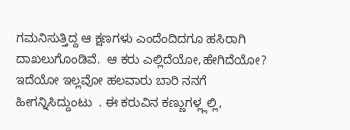ಗಮನಿಸುತ್ತಿದ್ದ ಆ ಕ್ಷಣಗಳು ಎಂದೆಂದಿದಗೂ ಹಸಿರಾಗಿ ದಾಖಲುಗೊಂಡಿವೆ.  ಆ ಕರು ಎಲ್ಲಿದೆಯೋ,ಹೇಗಿದೆಯೋ? ಇದೆಯೋ ಇಲ್ಲವೋ ಹಲವಾರು ಬಾರಿ ನನಗೆ ಹೀಗನ್ನಿಸಿದ್ದುಂಟು  . ಈ ಕರುವಿನ ಕಣ್ಣುಗಳ್ಲ್ಲಲ್ಲಿ,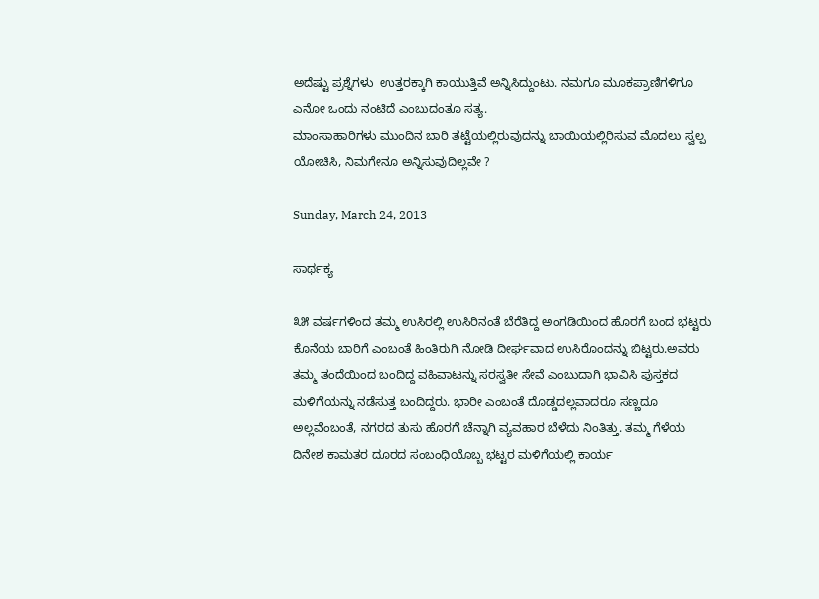ಅದೆಷ್ಟು ಪ್ರಶ್ನೆಗಳು  ಉತ್ತರಕ್ಕಾಗಿ ಕಾಯುತ್ತಿವೆ ಅನ್ನಿಸಿದ್ದುಂಟು. ನಮಗೂ ಮೂಕಪ್ರಾಣಿಗಳಿಗೂ ಎನೋ ಒಂದು ನಂಟಿದೆ ಎಂಬುದಂತೂ ಸತ್ಯ.
ಮಾಂಸಾಹಾರಿಗಳು ಮುಂದಿನ ಬಾರಿ ತಟ್ಟೆಯಲ್ಲಿರುವುದನ್ನು ಬಾಯಿಯಲ್ಲಿರಿಸುವ ಮೊದಲು ಸ್ವಲ್ಪ ಯೋಚಿಸಿ, ನಿಮಗೇನೂ ಅನ್ನಿಸುವುದಿಲ್ಲವೇ ?

Sunday, March 24, 2013

ಸಾರ್ಥಕ್ಯ

೩೫ ವರ್ಷಗಳಿಂದ ತಮ್ಮ ಉಸಿರಲ್ಲಿ ಉಸಿರಿನಂತೆ ಬೆರೆತಿದ್ದ ಅಂಗಡಿಯಿಂದ ಹೊರಗೆ ಬಂದ ಭಟ್ಟರು ಕೊನೆಯ ಬಾರಿಗೆ ಎಂಬಂತೆ ಹಿಂತಿರುಗಿ ನೋಡಿ ದೀರ್ಘವಾದ ಉಸಿರೊಂದನ್ನು ಬಿಟ್ಟರು.ಅವರು ತಮ್ಮ ತಂದೆಯಿಂದ ಬಂದಿದ್ದ ವಹಿವಾಟನ್ನು ಸರಸ್ವತೀ ಸೇವೆ ಎಂಬುದಾಗಿ ಭಾವಿಸಿ ಪುಸ್ತಕದ ಮಳಿಗೆಯನ್ನು ನಡೆಸುತ್ತ ಬಂದಿದ್ದರು. ಭಾರೀ ಎಂಬಂತೆ ದೊಡ್ಡದಲ್ಲವಾದರೂ ಸಣ್ಣದೂ ಅಲ್ಲವೆಂಬಂತೆ, ನಗರದ ತುಸು ಹೊರಗೆ ಚೆನ್ನಾಗಿ ವ್ಯವಹಾರ ಬೆಳೆದು ನಿಂತಿತ್ತು. ತಮ್ಮ ಗೆಳೆಯ ದಿನೇಶ ಕಾಮತರ ದೂರದ ಸಂಬಂಧಿಯೊಬ್ಬ ಭಟ್ಟರ ಮಳಿಗೆಯಲ್ಲಿ ಕಾರ್ಯ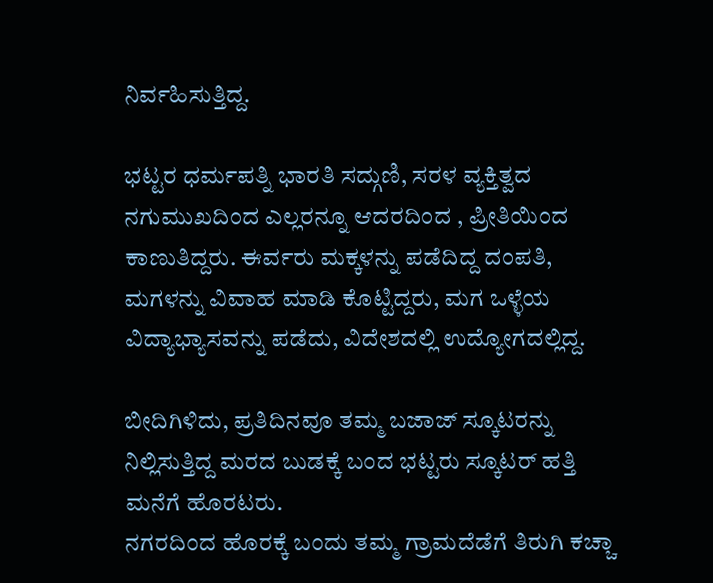ನಿರ್ವಹಿಸುತ್ತಿದ್ದ.

ಭಟ್ಟರ ಧರ್ಮಪತ್ನಿ ಭಾರತಿ ಸದ್ಗುಣಿ, ಸರಳ ವ್ಯಕ್ತಿತ್ವದ ನಗುಮುಖದಿಂದ ಎಲ್ಲರನ್ನೂ ಆದರದಿಂದ , ಪ್ರೀತಿಯಿಂದ ಕಾಣುತಿದ್ದರು. ಈರ್ವರು ಮಕ್ಕಳನ್ನು ಪಡೆದಿದ್ದ ದಂಪತಿ, ಮಗಳನ್ನು ವಿವಾಹ ಮಾಡಿ ಕೊಟ್ಟಿದ್ದರು, ಮಗ ಒಳ್ಳೆಯ ವಿದ್ಯಾಭ್ಯಾಸವನ್ನು ಪಡೆದು, ವಿದೇಶದಲ್ಲಿ ಉದ್ಯೋಗದಲ್ಲಿದ್ದ.

ಬೀದಿಗಿಳಿದು, ಪ್ರತಿದಿನವೂ ತಮ್ಮ ಬಜಾಜ್ ಸ್ಕೂಟರನ್ನು ನಿಲ್ಲಿಸುತ್ತಿದ್ದ ಮರದ ಬುಡಕ್ಕೆ ಬಂದ ಭಟ್ಟರು ಸ್ಕೂಟರ್ ಹತ್ತಿ ಮನೆಗೆ ಹೊರಟರು.
ನಗರದಿಂದ ಹೊರಕ್ಕೆ ಬಂದು ತಮ್ಮ ಗ್ರಾಮದೆಡೆಗೆ ತಿರುಗಿ ಕಚ್ಚಾ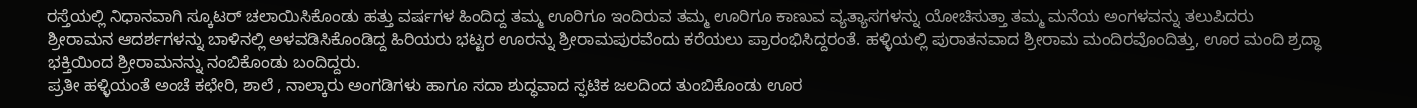ರಸ್ತೆಯಲ್ಲಿ ನಿಧಾನವಾಗಿ ಸ್ಕೂಟರ್ ಚಲಾಯಿಸಿಕೊಂಡು ಹತ್ತು ವರ್ಷಗಳ ಹಿಂದಿದ್ದ ತಮ್ಮ ಊರಿಗೂ ಇಂದಿರುವ ತಮ್ಮ ಊರಿಗೂ ಕಾಣುವ ವ್ಯತ್ಯಾಸಗಳನ್ನು ಯೋಚಿಸುತ್ತಾ ತಮ್ಮ ಮನೆಯ ಅಂಗಳವನ್ನು ತಲುಪಿದರು
ಶ್ರೀರಾಮನ ಆದರ್ಶಗಳನ್ನು ಬಾಳಿನಲ್ಲಿ ಅಳವಡಿಸಿಕೊಂಡಿದ್ದ ಹಿರಿಯರು ಭಟ್ಟರ ಊರನ್ನು ಶ್ರೀರಾಮಪುರವೆಂದು ಕರೆಯಲು ಪ್ರಾರಂಭಿಸಿದ್ದರಂತೆ. ಹಳ್ಳಿಯಲ್ಲಿ ಪುರಾತನವಾದ ಶ್ರೀರಾಮ ಮಂದಿರವೊಂದಿತ್ತು, ಊರ ಮಂದಿ ಶ್ರದ್ಧಾ ಭಕ್ತಿಯಿಂದ ಶ್ರೀರಾಮನನ್ನು ನಂಬಿಕೊಂಡು ಬಂದಿದ್ದರು.
ಪ್ರತೀ ಹಳ್ಳಿಯಂತೆ ಅಂಚೆ ಕಛೇರಿ, ಶಾಲೆ , ನಾಲ್ಕಾರು ಅಂಗಡಿಗಳು ಹಾಗೂ ಸದಾ ಶುದ್ಧವಾದ ಸ್ಫಟಿಕ ಜಲದಿಂದ ತುಂಬಿಕೊಂಡು ಊರ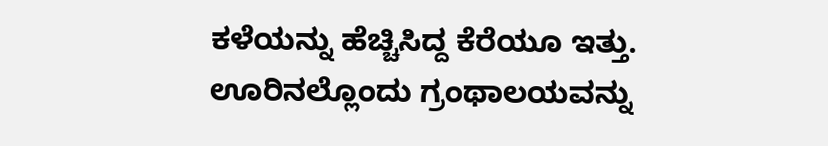ಕಳೆಯನ್ನು ಹೆಚ್ಚಿಸಿದ್ದ ಕೆರೆಯೂ ಇತ್ತು. ಊರಿನಲ್ಲೊಂದು ಗ್ರಂಥಾಲಯವನ್ನು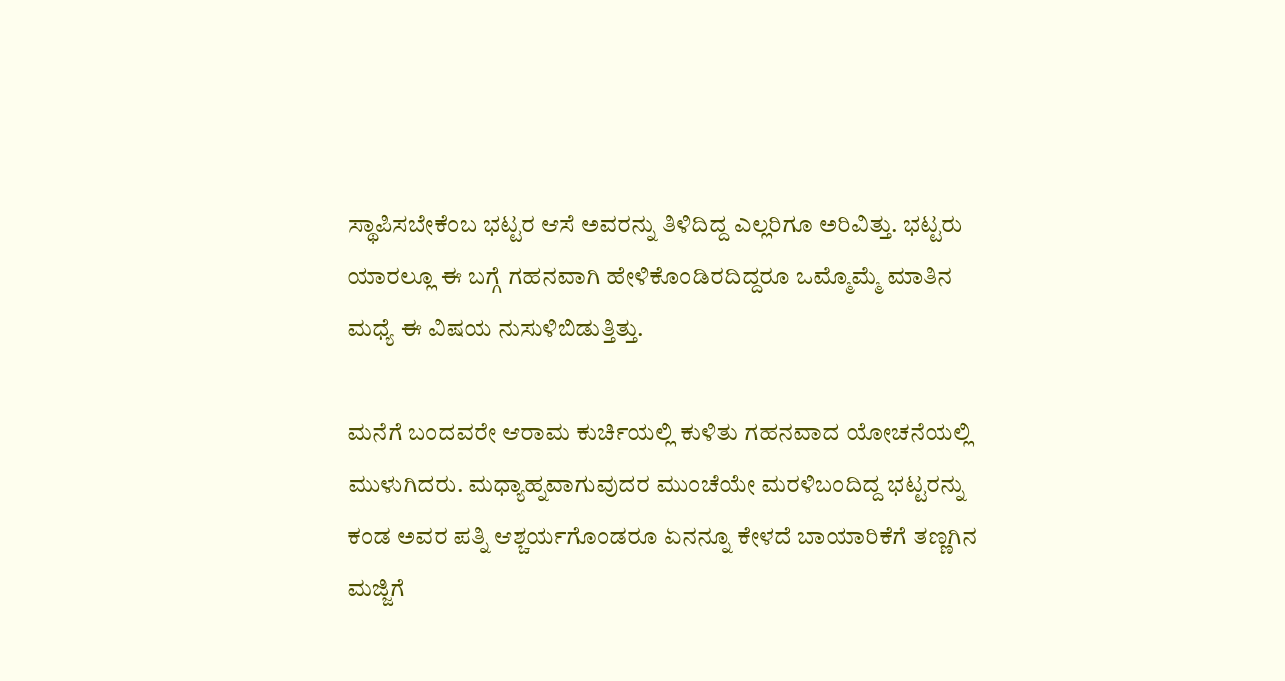ಸ್ಥಾಪಿಸಬೇಕೆಂಬ ಭಟ್ಟರ ಆಸೆ ಅವರನ್ನು ತಿಳಿದಿದ್ದ ಎಲ್ಲರಿಗೂ ಅರಿವಿತ್ತು. ಭಟ್ಟರು ಯಾರಲ್ಲೂ ಈ ಬಗ್ಗೆ ಗಹನವಾಗಿ ಹೇಳಿಕೊಂಡಿರದಿದ್ದರೂ ಒಮ್ಮೊಮ್ಮೆ ಮಾತಿನ ಮಧ್ಯೆ ಈ ವಿಷಯ ನುಸುಳಿಬಿಡುತ್ತಿತ್ತು.

ಮನೆಗೆ ಬಂದವರೇ ಆರಾಮ ಕುರ್ಚಿಯಲ್ಲಿ ಕುಳಿತು ಗಹನವಾದ ಯೋಚನೆಯಲ್ಲಿ ಮುಳುಗಿದರು. ಮಧ್ಯಾಹ್ನವಾಗುವುದರ ಮುಂಚೆಯೇ ಮರಳಿಬಂದಿದ್ದ ಭಟ್ಟರನ್ನು ಕಂಡ ಅವರ ಪತ್ನಿ ಆಶ್ಚರ್ಯಗೊಂಡರೂ ಏನನ್ನೂ ಕೇಳದೆ ಬಾಯಾರಿಕೆಗೆ ತಣ್ಣಗಿನ ಮಜ್ಜಿಗೆ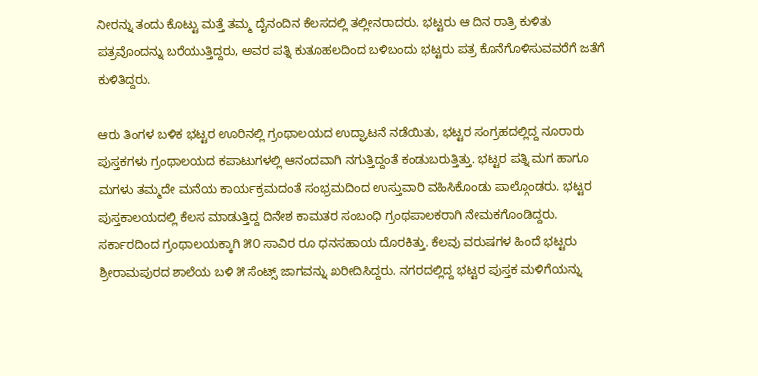ನೀರನ್ನು ತಂದು ಕೊಟ್ಟು ಮತ್ತೆ ತಮ್ಮ ದೈನಂದಿನ ಕೆಲಸದಲ್ಲಿ ತಲ್ಲೀನರಾದರು. ಭಟ್ಟರು ಆ ದಿನ ರಾತ್ರಿ ಕುಳಿತು ಪತ್ರವೊಂದನ್ನು ಬರೆಯುತ್ತಿದ್ದರು, ಅವರ ಪತ್ನಿ ಕುತೂಹಲದಿಂದ ಬಳಿಬಂದು ಭಟ್ಟರು ಪತ್ರ ಕೊನೆಗೊಳಿಸುವವರೆಗೆ ಜತೆಗೆ ಕುಳಿತಿದ್ದರು.

ಆರು ತಿಂಗಳ ಬಳಿಕ ಭಟ್ಟರ ಊರಿನಲ್ಲಿ ಗ್ರಂಥಾಲಯದ ಉದ್ಘಾಟನೆ ನಡೆಯಿತು, ಭಟ್ಟರ ಸಂಗ್ರಹದಲ್ಲಿದ್ದ ನೂರಾರು ಪುಸ್ತಕಗಳು ಗ್ರಂಥಾಲಯದ ಕಪಾಟುಗಳಲ್ಲಿ ಆನಂದವಾಗಿ ನಗುತ್ತಿದ್ದಂತೆ ಕಂಡುಬರುತ್ತಿತ್ತು. ಭಟ್ಟರ ಪತ್ನಿ ಮಗ ಹಾಗೂ ಮಗಳು ತಮ್ಮದೇ ಮನೆಯ ಕಾರ್ಯಕ್ರಮದಂತೆ ಸಂಭ್ರಮದಿಂದ ಉಸ್ತುವಾರಿ ವಹಿಸಿಕೊಂಡು ಪಾಲ್ಗೊಂಡರು. ಭಟ್ಟರ ಪುಸ್ತಕಾಲಯದಲ್ಲಿ ಕೆಲಸ ಮಾಡುತ್ತಿದ್ದ ದಿನೇಶ ಕಾಮತರ ಸಂಬಂಧಿ ಗ್ರಂಥಪಾಲಕರಾಗಿ ನೇಮಕಗೊಂಡಿದ್ದರು. ಸರ್ಕಾರದಿಂದ ಗ್ರಂಥಾಲಯಕ್ಕಾಗಿ ೫೦ ಸಾವಿರ ರೂ ಧನಸಹಾಯ ದೊರಕಿತ್ತು. ಕೆಲವು ವರುಷಗಳ ಹಿಂದೆ ಭಟ್ಟರು ಶ್ರೀರಾಮಪುರದ ಶಾಲೆಯ ಬಳಿ ೫ ಸೆಂಟ್ಸ್ ಜಾಗವನ್ನು ಖರೀದಿಸಿದ್ದರು. ನಗರದಲ್ಲಿದ್ದ ಭಟ್ಟರ ಪುಸ್ತಕ ಮಳಿಗೆಯನ್ನು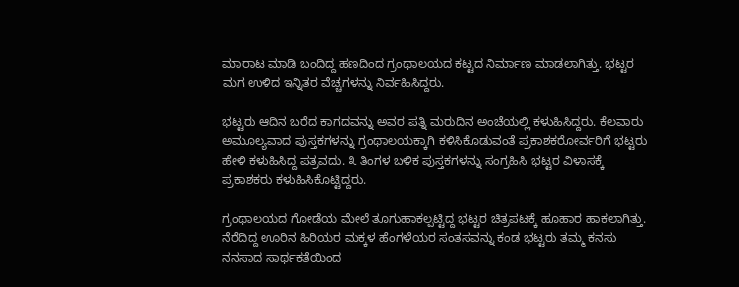ಮಾರಾಟ ಮಾಡಿ ಬಂದಿದ್ದ ಹಣದಿಂದ ಗ್ರಂಥಾಲಯದ ಕಟ್ಟದ ನಿರ್ಮಾಣ ಮಾಡಲಾಗಿತ್ತು. ಭಟ್ಟರ ಮಗ ಉಳಿದ ಇನ್ನಿತರ ವೆಚ್ಚಗಳನ್ನು ನಿರ್ವಹಿಸಿದ್ದರು.

ಭಟ್ಟರು ಆದಿನ ಬರೆದ ಕಾಗದವನ್ನು ಅವರ ಪತ್ನಿ ಮರುದಿನ ಅಂಚೆಯಲ್ಲಿ ಕಳುಹಿಸಿದ್ದರು. ಕೆಲವಾರು ಅಮೂಲ್ಯವಾದ ಪುಸ್ತಕಗಳನ್ನು ಗ್ರಂಥಾಲಯಕ್ಕಾಗಿ ಕಳಿಸಿಕೊಡುವಂತೆ ಪ್ರಕಾಶಕರೋರ್ವರಿಗೆ ಭಟ್ಟರು ಹೇಳಿ ಕಳುಹಿಸಿದ್ದ ಪತ್ರವದು. ೩ ತಿಂಗಳ ಬಳಿಕ ಪುಸ್ತಕಗಳನ್ನು ಸಂಗ್ರಹಿಸಿ ಭಟ್ಟರ ವಿಳಾಸಕ್ಕೆ ಪ್ರಕಾಶಕರು ಕಳುಹಿಸಿಕೊಟ್ಟಿದ್ದರು.

ಗ್ರಂಥಾಲಯದ ಗೋಡೆಯ ಮೇಲೆ ತೂಗುಹಾಕಲ್ಪಟ್ಟಿದ್ದ ಭಟ್ಟರ ಚಿತ್ರಪಟಕ್ಕೆ ಹೂಹಾರ ಹಾಕಲಾಗಿತ್ತು. ನೆರೆದಿದ್ದ ಊರಿನ ಹಿರಿಯರ ಮಕ್ಕಳ ಹೆಂಗಳೆಯರ ಸಂತಸವನ್ನು ಕಂಡ ಭಟ್ಟರು ತಮ್ಮ ಕನಸು ನನಸಾದ ಸಾರ್ಥಕತೆಯಿಂದ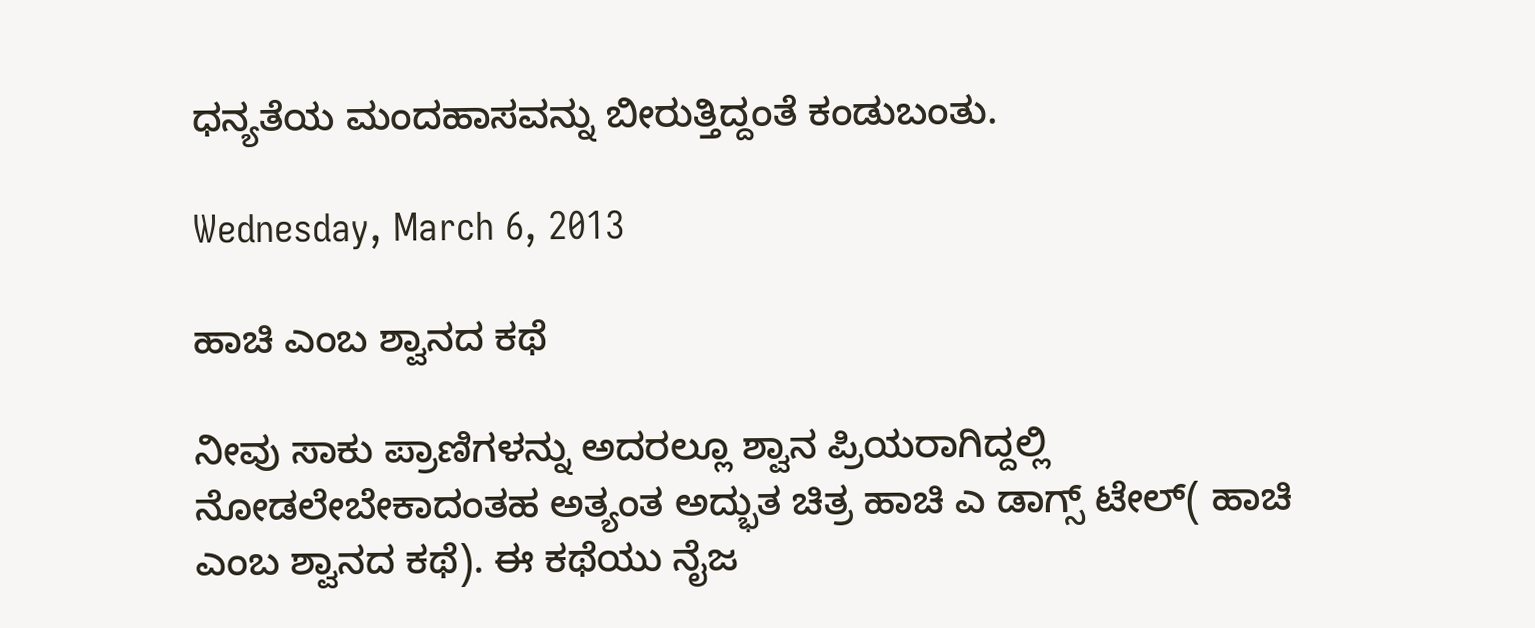ಧನ್ಯತೆಯ ಮಂದಹಾಸವನ್ನು ಬೀರುತ್ತಿದ್ದಂತೆ ಕಂಡುಬಂತು.

Wednesday, March 6, 2013

ಹಾಚಿ ಎಂಬ ಶ್ವಾನದ ಕಥೆ

ನೀವು ಸಾಕು ಪ್ರಾಣಿಗಳನ್ನು ಅದರಲ್ಲೂ ಶ್ವಾನ ಪ್ರಿಯರಾಗಿದ್ದಲ್ಲಿ ನೋಡಲೇಬೇಕಾದಂತಹ ಅತ್ಯಂತ ಅದ್ಭುತ ಚಿತ್ರ ಹಾಚಿ ಎ ಡಾಗ್ಸ್ ಟೇಲ್( ಹಾಚಿ ಎಂಬ ಶ್ವಾನದ ಕಥೆ). ಈ ಕಥೆಯು ನೈಜ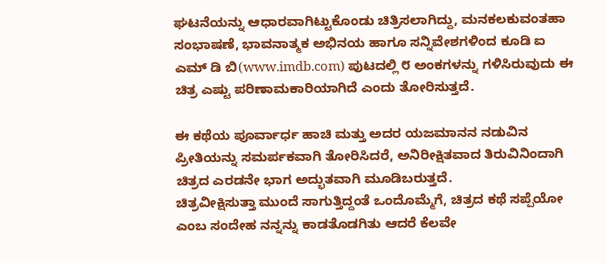ಘಟನೆಯನ್ನು ಆಧಾರವಾಗಿಟ್ಟುಕೊಂಡು ಚಿತ್ರಿಸಲಾಗಿದ್ದು, ಮನಕಲಕುವಂತಹಾ ಸಂಭಾಷಣೆ, ಭಾವನಾತ್ಮಕ ಅಭಿನಯ ಹಾಗೂ ಸನ್ನಿವೇಶಗಳಿಂದ ಕೂಡಿ ಐ ಎಮ್ ಡಿ ಬಿ(www.imdb.com) ಪುಟದಲ್ಲಿ ೮ ಅಂಕಗಳನ್ನು ಗಳಿಸಿರುವುದು ಈ ಚಿತ್ರ ಎಷ್ಟು ಪರಿಣಾಮಕಾರಿಯಾಗಿದೆ ಎಂದು ತೋರಿಸುತ್ತದೆ.

ಈ ಕಥೆಯ ಪೂರ್ವಾರ್ಧ ಹಾಚಿ ಮತ್ತು ಅದರ ಯಜಮಾನನ ನಡುವಿನ ಪ್ರೀತಿಯನ್ನು ಸಮರ್ಪಕವಾಗಿ ತೋರಿಸಿದರೆ, ಅನಿರೀಕ್ಷಿತವಾದ ತಿರುವಿನಿಂದಾಗಿ ಚಿತ್ರದ ಎರಡನೇ ಭಾಗ ಅದ್ಭುತವಾಗಿ ಮೂಡಿಬರುತ್ತದೆ.
ಚಿತ್ರವೀಕ್ಷಿಸುತ್ತಾ ಮುಂದೆ ಸಾಗುತ್ತಿದ್ದಂತೆ ಒಂದೊಮ್ಮೆಗೆ, ಚಿತ್ರದ ಕಥೆ ಸಪ್ಪೆಯೋ ಎಂಬ ಸಂದೇಹ ನನ್ನನ್ನು ಕಾಡತೊಡಗಿತು ಆದರೆ ಕೆಲವೇ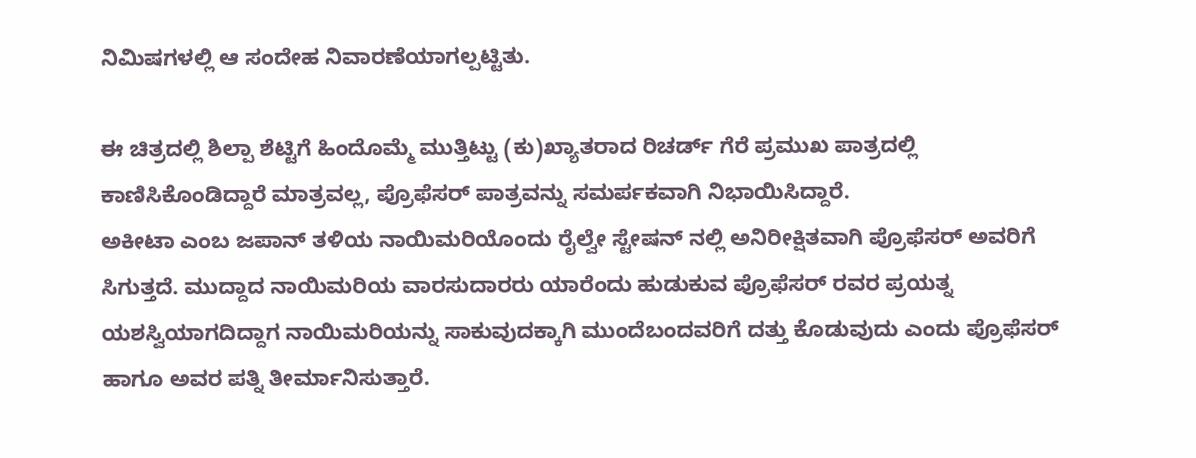ನಿಮಿಷಗಳಲ್ಲಿ ಆ ಸಂದೇಹ ನಿವಾರಣೆಯಾಗಲ್ಪಟ್ಟಿತು.

ಈ ಚಿತ್ರದಲ್ಲಿ ಶಿಲ್ಪಾ ಶೆಟ್ಟಿಗೆ ಹಿಂದೊಮ್ಮೆ ಮುತ್ತಿಟ್ಟು (ಕು)ಖ್ಯಾತರಾದ ರಿಚರ್ಡ್ ಗೆರೆ ಪ್ರಮುಖ ಪಾತ್ರದಲ್ಲಿ ಕಾಣಿಸಿಕೊಂಡಿದ್ದಾರೆ ಮಾತ್ರವಲ್ಲ, ಪ್ರೊಫೆಸರ್ ಪಾತ್ರವನ್ನು ಸಮರ್ಪಕವಾಗಿ ನಿಭಾಯಿಸಿದ್ದಾರೆ.
ಅಕೀಟಾ ಎಂಬ ಜಪಾನ್ ತಳಿಯ ನಾಯಿಮರಿಯೊಂದು ರೈಲ್ವೇ ಸ್ಟೇಷನ್ ನಲ್ಲಿ ಅನಿರೀಕ್ಷಿತವಾಗಿ ಪ್ರೊಫೆಸರ್ ಅವರಿಗೆ ಸಿಗುತ್ತದೆ. ಮುದ್ದಾದ ನಾಯಿಮರಿಯ ವಾರಸುದಾರರು ಯಾರೆಂದು ಹುಡುಕುವ ಪ್ರೊಫೆಸರ್ ರವರ ಪ್ರಯತ್ನ ಯಶಸ್ವಿಯಾಗದಿದ್ದಾಗ ನಾಯಿಮರಿಯನ್ನು ಸಾಕುವುದಕ್ಕಾಗಿ ಮುಂದೆಬಂದವರಿಗೆ ದತ್ತು ಕೊಡುವುದು ಎಂದು ಪ್ರೊಫೆಸರ್ ಹಾಗೂ ಅವರ ಪತ್ನಿ ತೀರ್ಮಾನಿಸುತ್ತಾರೆ.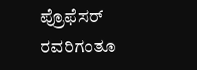ಪ್ರೊಫೆಸರ್ ರವರಿಗಂತೂ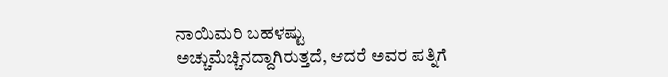ನಾಯಿಮರಿ ಬಹಳಷ್ಟು ಅಚ್ಚುಮೆಚ್ಚಿನದ್ದಾಗಿರುತ್ತದೆ, ಆದರೆ ಅವರ ಪತ್ನಿಗೆ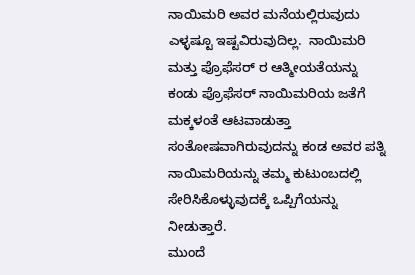ನಾಯಿಮರಿ ಅವರ ಮನೆಯಲ್ಲಿರುವುದು ಎಳ್ಳಷ್ಟೂ ಇಷ್ಟವಿರುವುದಿಲ್ಲ.  ನಾಯಿಮರಿ ಮತ್ತು ಪ್ರೊಫೆಸರ್ ರ ಆತ್ಮೀಯತೆಯನ್ನು ಕಂಡು ಪ್ರೊಫೆಸರ್ ನಾಯಿಮರಿಯ ಜತೆಗೆ ಮಕ್ಕಳಂತೆ ಆಟವಾಡುತ್ತಾ ಸಂತೋಷವಾಗಿರುವುದನ್ನು ಕಂಡ ಅವರ ಪತ್ನಿ ನಾಯಿಮರಿಯನ್ನು ತಮ್ಮ ಕುಟುಂಬದಲ್ಲಿ ಸೇರಿಸಿಕೊಳ್ಳುವುದಕ್ಕೆ ಒಪ್ಪಿಗೆಯನ್ನು ನೀಡುತ್ತಾರೆ.
ಮುಂದೆ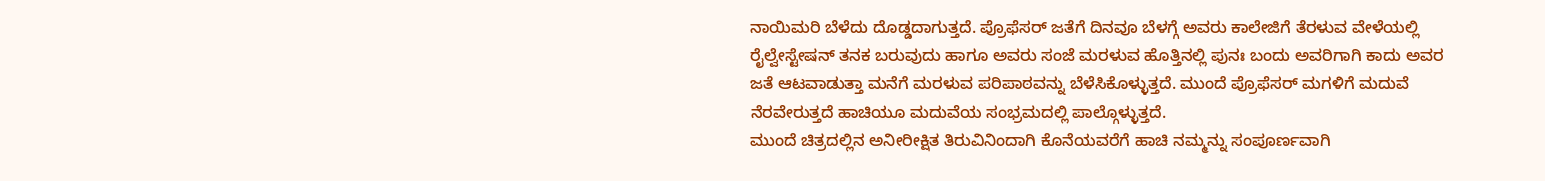ನಾಯಿಮರಿ ಬೆಳೆದು ದೊಡ್ಡದಾಗುತ್ತದೆ. ಪ್ರೊಫೆಸರ್ ಜತೆಗೆ ದಿನವೂ ಬೆಳಗ್ಗೆ ಅವರು ಕಾಲೇಜಿಗೆ ತೆರಳುವ ವೇಳೆಯಲ್ಲಿ ರೈಲ್ವೇಸ್ಟೇಷನ್ ತನಕ ಬರುವುದು ಹಾಗೂ ಅವರು ಸಂಜೆ ಮರಳುವ ಹೊತ್ತಿನಲ್ಲಿ ಪುನಃ ಬಂದು ಅವರಿಗಾಗಿ ಕಾದು ಅವರ ಜತೆ ಆಟವಾಡುತ್ತಾ ಮನೆಗೆ ಮರಳುವ ಪರಿಪಾಠವನ್ನು ಬೆಳೆಸಿಕೊಳ್ಳುತ್ತದೆ. ಮುಂದೆ ಪ್ರೊಫೆಸರ್ ಮಗಳಿಗೆ ಮದುವೆ ನೆರವೇರುತ್ತದೆ ಹಾಚಿಯೂ ಮದುವೆಯ ಸಂಭ್ರಮದಲ್ಲಿ ಪಾಲ್ಗೊಳ್ಳುತ್ತದೆ.
ಮುಂದೆ ಚಿತ್ರದಲ್ಲಿನ ಅನೀರೀಕ್ಷಿತ ತಿರುವಿನಿಂದಾಗಿ ಕೊನೆಯವರೆಗೆ ಹಾಚಿ ನಮ್ಮನ್ನು ಸಂಪೂರ್ಣವಾಗಿ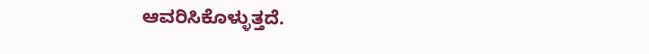ಆವರಿಸಿಕೊಳ್ಳುತ್ತದೆ.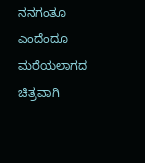ನನಗಂತೂ ಎಂದೆಂದೂ ಮರೆಯಲಾಗದ ಚಿತ್ರವಾಗಿ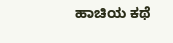ಹಾಚಿಯ ಕಥೆ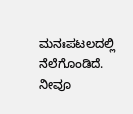ಮನಃಪಟಲದಲ್ಲಿ ನೆಲೆಗೊಂಡಿದೆ.
ನೀವೂ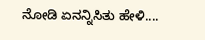ನೋಡಿ ಏನನ್ನಿಸಿತು ಹೇಳಿ....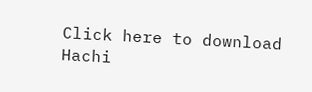Click here to download Hachi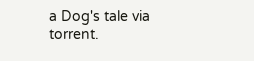a Dog's tale via torrent.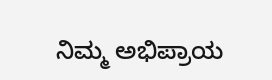ನಿಮ್ಮ ಅಭಿಪ್ರಾಯ